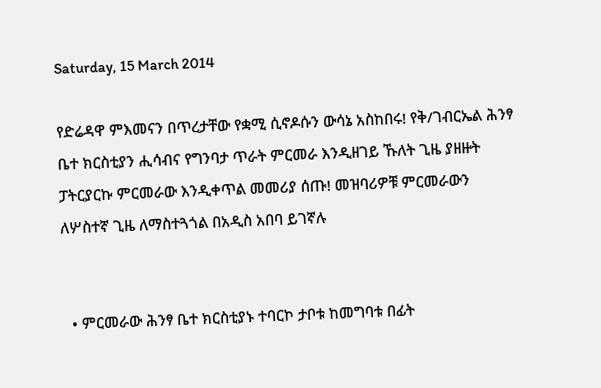Saturday, 15 March 2014

የድሬዳዋ ምእመናን በጥረታቸው የቋሚ ሲኖዶሱን ውሳኔ አስከበሩ! የቅ/ገብርኤል ሕንፃ ቤተ ክርስቲያን ሒሳብና የግንባታ ጥራት ምርመራ እንዲዘገይ ኹለት ጊዜ ያዘዙት ፓትርያርኩ ምርመራው እንዲቀጥል መመሪያ ሰጡ! መዝባሪዎቹ ምርመራውን ለሦስተኛ ጊዜ ለማስተጓጎል በአዲስ አበባ ይገኛሉ


  • ምርመራው ሕንፃ ቤተ ክርስቲያኑ ተባርኮ ታቦቱ ከመግባቱ በፊት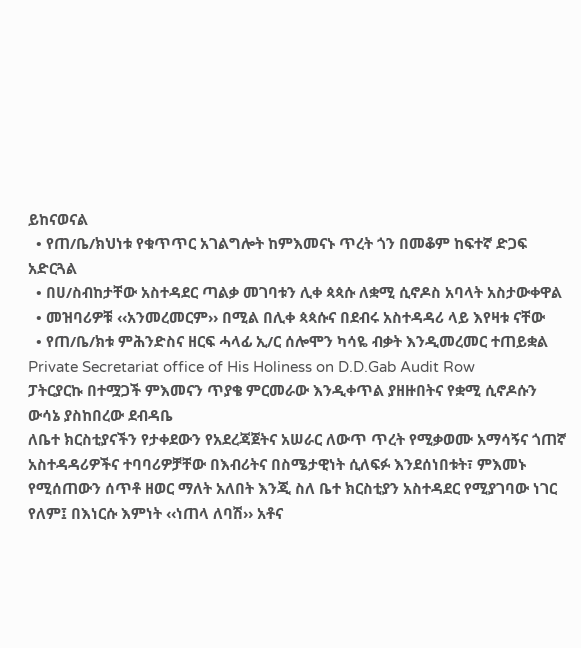ይከናወናል
  • የጠ/ቤ/ክህነቱ የቁጥጥር አገልግሎት ከምእመናኑ ጥረት ጎን በመቆም ከፍተኛ ድጋፍ አድርጓል
  • በሀ/ስብከታቸው አስተዳደር ጣልቃ መገባቱን ሊቀ ጳጳሱ ለቋሚ ሲኖዶስ አባላት አስታውቀዋል
  • መዝባሪዎቹ ‹‹አንመረመርም›› በሚል በሊቀ ጳጳሱና በደብሩ አስተዳዳሪ ላይ እየዛቱ ናቸው
  • የጠ/ቤ/ክቱ ምሕንድስና ዘርፍ ሓላፊ ኢ/ር ሰሎሞን ካሳዬ ብቃት እንዲመረመር ተጠይቋል
Private Secretariat office of His Holiness on D.D.Gab Audit Row
ፓትርያርኩ በተሟጋች ምእመናን ጥያቄ ምርመራው እንዲቀጥል ያዘዙበትና የቋሚ ሲኖዶሱን ውሳኔ ያስከበረው ደብዳቤ
ለቤተ ክርስቲያናችን የታቀደውን የአደረጃጀትና አሠራር ለውጥ ጥረት የሚቃወሙ አማሳኝና ጎጠኛ አስተዳዳሪዎችና ተባባሪዎቻቸው በእብሪትና በስሜታዊነት ሲለፍፉ እንደሰነበቱት፣ ምእመኑ የሚሰጠውን ሰጥቶ ዘወር ማለት አለበት እንጂ ስለ ቤተ ክርስቲያን አስተዳደር የሚያገባው ነገር የለም፤ በእነርሱ እምነት ‹‹ነጠላ ለባሽ›› አቶና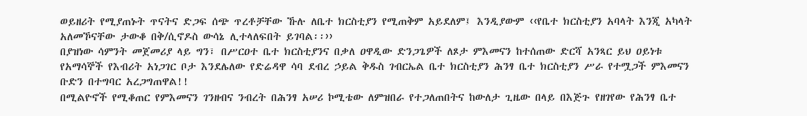ወይዘሪት የሚያጠኑት ጥናትና ድጋፍ ሰጭ ጥረቶቻቸው ኹሉ ለቤተ ክርስቲያን የሚጠቅም አይደለም፤ እንዲያውም ‹‹የቤተ ክርስቲያን አባላት እንጂ አካላት አለመኾናቸው ታውቆ በቅ/ሲኖዶስ ውሳኔ ሊተላለፍበት ይገባል፡፡››
በያዝነው ሳምንት መጀመሪያ ላይ ግን፣ በሥርዐተ ቤተ ክርስቲያንና በቃለ ዐዋዲው ድንጋጌዎች ለጾታ ምእመናን ከተሰጠው ድርሻ አንጻር ይህ ዐይነቱ የአማሳኞች የእብሪት አነጋገር ቦታ እንደሌለው የድሬዳዋ ሳባ ደብረ ኃይል ቅዱስ ገብርኤል ቤተ ክርስቲያን ሕንፃ ቤተ ክርስቲያን ሥራ የተሟጋች ምእመናን ቡድን በተግባር አረጋግጠዋል!!
በሚልዮኖች የሚቆጠር የምእመናን ገንዘብና ንብረት በሕንፃ አሠሪ ኮሚቴው ለምዝበራ የተጋለጠበትና ከውለታ ጊዜው በላይ በእጅጉ የዘገየው የሕንፃ ቤተ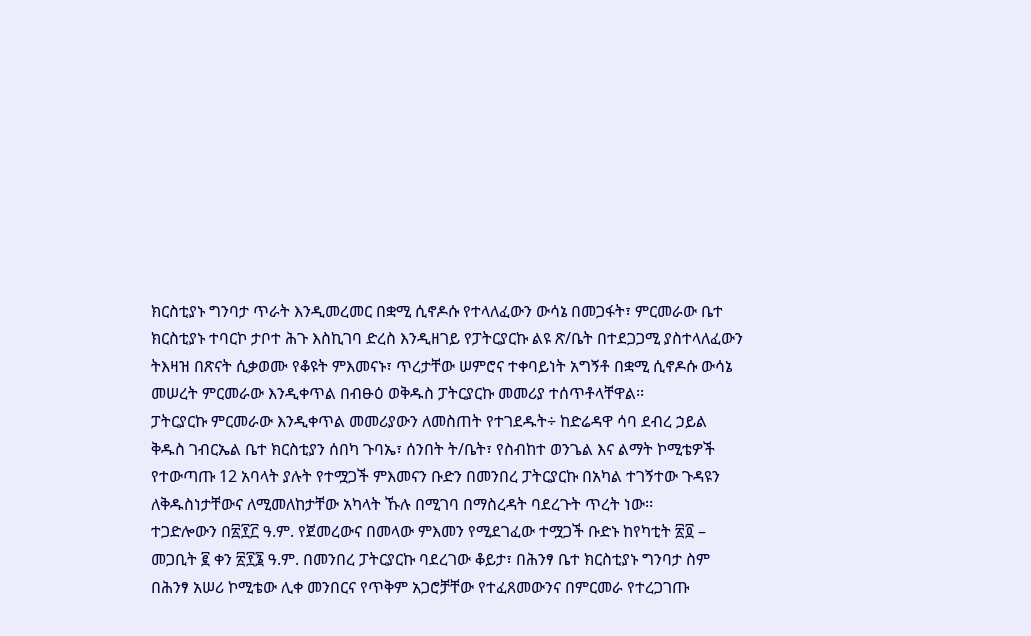ክርስቲያኑ ግንባታ ጥራት እንዲመረመር በቋሚ ሲኖዶሱ የተላለፈውን ውሳኔ በመጋፋት፣ ምርመራው ቤተ ክርስቲያኑ ተባርኮ ታቦተ ሕጉ እስኪገባ ድረስ እንዲዘገይ የፓትርያርኩ ልዩ ጽ/ቤት በተደጋጋሚ ያስተላለፈውን ትእዛዝ በጽናት ሲቃወሙ የቆዩት ምእመናኑ፣ ጥረታቸው ሠምሮና ተቀባይነት አግኝቶ በቋሚ ሲኖዶሱ ውሳኔ መሠረት ምርመራው እንዲቀጥል በብፁዕ ወቅዱስ ፓትርያርኩ መመሪያ ተሰጥቶላቸዋል፡፡
ፓትርያርኩ ምርመራው እንዲቀጥል መመሪያውን ለመስጠት የተገደዱት÷ ከድሬዳዋ ሳባ ደብረ ኃይል ቅዱስ ገብርኤል ቤተ ክርስቲያን ሰበካ ጉባኤ፣ ሰንበት ት/ቤት፣ የስብከተ ወንጌል እና ልማት ኮሚቴዎች የተውጣጡ 12 አባላት ያሉት የተሟጋች ምእመናን ቡድን በመንበረ ፓትርያርኩ በአካል ተገኝተው ጉዳዩን ለቅዱስነታቸውና ለሚመለከታቸው አካላት ኹሉ በሚገባ በማስረዳት ባደረጉት ጥረት ነው፡፡
ተጋድሎውን በ፳፻፫ ዓ.ም. የጀመረውና በመላው ምእመን የሚደገፈው ተሟጋች ቡድኑ ከየካቲት ፳፬ – መጋቢት ፪ ቀን ፳፻፮ ዓ.ም. በመንበረ ፓትርያርኩ ባደረገው ቆይታ፣ በሕንፃ ቤተ ክርስቲያኑ ግንባታ ስም በሕንፃ አሠሪ ኮሚቴው ሊቀ መንበርና የጥቅም አጋሮቻቸው የተፈጸመውንና በምርመራ የተረጋገጡ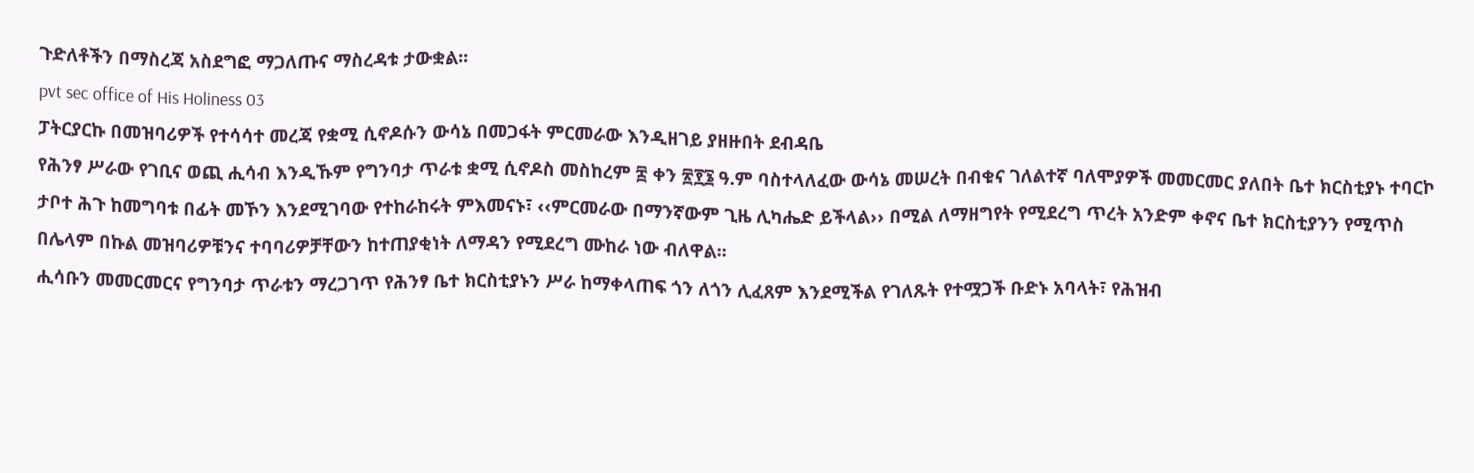ጉድለቶችን በማስረጃ አስደግፎ ማጋለጡና ማስረዳቱ ታውቋል፡፡
pvt sec office of His Holiness 03
ፓትርያርኩ በመዝባሪዎች የተሳሳተ መረጃ የቋሚ ሲኖዶሱን ውሳኔ በመጋፋት ምርመራው እንዲዘገይ ያዘዙበት ደብዳቤ
የሕንፃ ሥራው የገቢና ወጪ ሒሳብ እንዲኹም የግንባታ ጥራቱ ቋሚ ሲኖዶስ መስከረም ፰ ቀን ፳፻፮ ዓ.ም ባስተላለፈው ውሳኔ መሠረት በብቁና ገለልተኛ ባለሞያዎች መመርመር ያለበት ቤተ ክርስቲያኑ ተባርኮ ታቦተ ሕጉ ከመግባቱ በፊት መኾን እንደሚገባው የተከራከሩት ምእመናኑ፣ ‹‹ምርመራው በማንኛውም ጊዜ ሊካሔድ ይችላል›› በሚል ለማዘግየት የሚደረግ ጥረት አንድም ቀኖና ቤተ ክርስቲያንን የሚጥስ በሌላም በኩል መዝባሪዎቹንና ተባባሪዎቻቸውን ከተጠያቂነት ለማዳን የሚደረግ ሙከራ ነው ብለዋል፡፡
ሒሳቡን መመርመርና የግንባታ ጥራቱን ማረጋገጥ የሕንፃ ቤተ ክርስቲያኑን ሥራ ከማቀላጠፍ ጎን ለጎን ሊፈጸም እንደሚችል የገለጹት የተሟጋች ቡድኑ አባላት፣ የሕዝብ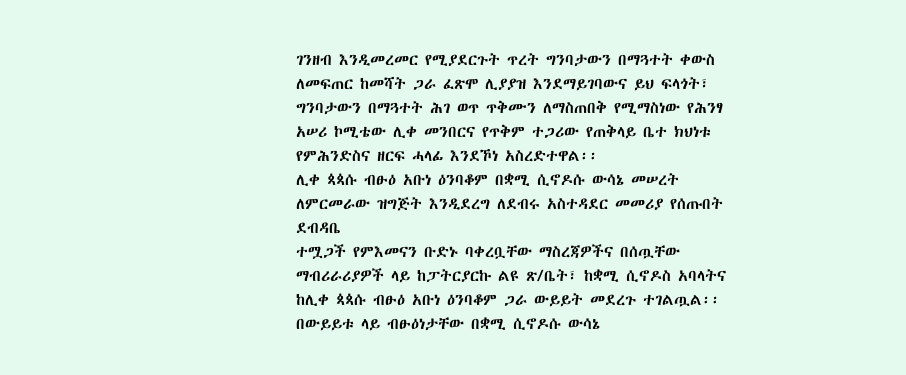ገንዘብ እንዲመረመር የሚያደርጉት ጥረት ግንባታውን በማጓተት ቀውስ ለመፍጠር ከመሻት ጋራ ፈጽሞ ሊያያዝ እንደማይገባውና ይህ ፍላጎት፣ ግንባታውን በማጓተት ሕገ ወጥ ጥቅሙን ለማስጠበቅ የሚማስነው የሕንፃ አሠሪ ኮሚቴው ሊቀ መንበርና የጥቅም ተጋሪው የጠቅላይ ቤተ ክህነቱ የምሕንድስና ዘርፍ ሓላፊ እንደኾነ አስረድተዋል፡፡
ሊቀ ጳጳሱ ብፁዕ አቡነ ዕንባቆም በቋሚ ሲኖዶሱ ውሳኔ መሠረት ለምርመራው ዝግጅት እንዲደረግ ለደብሩ አስተዳደር መመሪያ የሰጡበት ደብዳቤ
ተሟጋች የምእመናን ቡድኑ ባቀረቧቸው ማስረጃዎችና በሰጧቸው ማብሪራሪያዎች ላይ ከፓትርያርኩ ልዩ ጽ/ቤት፣ ከቋሚ ሲኖዶስ አባላትና ከሊቀ ጳጳሱ ብፁዕ አቡነ ዕንባቆም ጋራ ውይይት መደረጉ ተገልጧል፡፡ በውይይቱ ላይ ብፁዕነታቸው በቋሚ ሲኖዶሱ ውሳኔ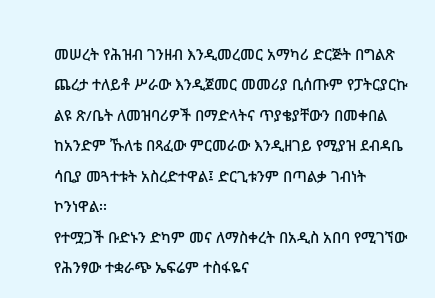መሠረት የሕዝብ ገንዘብ እንዲመረመር አማካሪ ድርጅት በግልጽ ጨረታ ተለይቶ ሥራው እንዲጀመር መመሪያ ቢሰጡም የፓትርያርኩ ልዩ ጽ/ቤት ለመዝባሪዎች በማድላትና ጥያቄያቸውን በመቀበል ከአንድም ኹለቴ በጻፈው ምርመራው እንዲዘገይ የሚያዝ ደብዳቤ ሳቢያ መጓተቱት አስረድተዋል፤ ድርጊቱንም በጣልቃ ገብነት ኮንነዋል፡፡
የተሟጋች ቡድኑን ድካም መና ለማስቀረት በአዲስ አበባ የሚገኘው የሕንፃው ተቋራጭ ኤፍሬም ተስፋዬና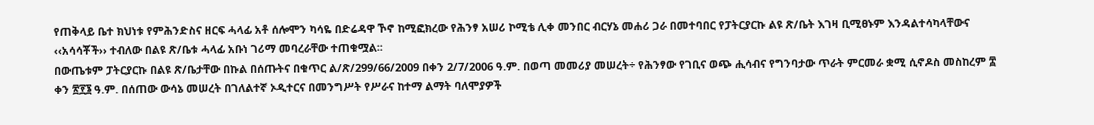የጠቅላይ ቤተ ክህነቱ የምሕንድስና ዘርፍ ሓላፊ አቶ ሰሎሞን ካሳዬ በድሬዳዋ ኾኖ ከሚፎክረው የሕንፃ አሠሪ ኮሚቴ ሊቀ መንበር ብርሃኔ መሐሪ ጋራ በመተባበር የፓትርያርኩ ልዩ ጽ/ቤት እገዛ ቢሚፀኑም እንዳልተሳካላቸውና ‹‹አሳሳቾች›› ተብለው በልዩ ጽ/ቤቱ ሓላፊ አቡነ ገሪማ መባረራቸው ተጠቁሟል፡፡
በውጤቱም ፓትርያርኩ በልዩ ጽ/ቤታቸው በኩል በሰጡትና በቁጥር ል/ጽ/299/66/2009 በቀን 2/7/2006 ዓ.ም. በወጣ መመሪያ መሠረት÷ የሕንፃው የገቢና ወጭ ሒሳብና የግንባታው ጥራት ምርመራ ቋሚ ሲኖዶስ መስከረም ፰ ቀን ፳፻፮ ዓ.ም. በሰጠው ውሳኔ መሠረት በገለልተኛ ኦዲተርና በመንግሥት የሥራና ከተማ ልማት ባለሞያዎች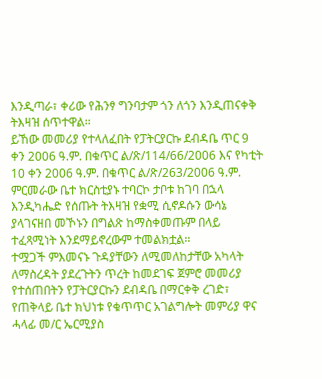እንዲጣራ፣ ቀሪው የሕንፃ ግንባታም ጎን ለጎን እንዲጠናቀቅ ትእዛዝ ሰጥተዋል፡፡
ይኸው መመሪያ የተላለፈበት የፓትርያርኩ ደብዳቤ ጥር 9 ቀን 2006 ዓ.ም. በቁጥር ል/ጽ/114/66/2006 እና የካቲት 10 ቀን 2006 ዓ.ም. በቁጥር ል/ጽ/263/2006 ዓ.ም. ምርመራው ቤተ ክርስቲያኑ ተባርኮ ታቦቱ ከገባ በኋላ እንዲካሔድ የሰጡት ትእዛዝ የቋሚ ሲኖዶሱን ውሳኔ ያላገናዘበ መኾኑን በግልጽ ከማስቀመጡም በላይ ተፈጻሚነት እንደማይኖረውም ተመልክቷል፡፡
ተሟጋች ምእመናኑ ጉዳያቸውን ለሚመለከታቸው አካላት ለማስረዳት ያደረጉትን ጥረት ከመደገፍ ጀምሮ መመሪያ የተሰጠበትን የፓትርያርኩን ደብዳቤ በማርቀቅ ረገድ፣ የጠቅላይ ቤተ ክህነቱ የቁጥጥር አገልግሎት መምሪያ ዋና ሓላፊ መ/ር ኤርሚያስ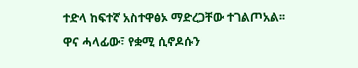ተድላ ከፍተኛ አስተዋፅኦ ማድረጋቸው ተገልጦአል፡፡
ዋና ሓላፊው፣ የቋሚ ሲኖዶሱን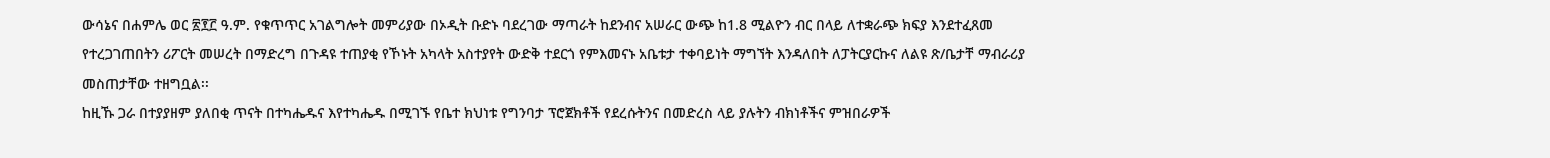ውሳኔና በሐምሌ ወር ፳፻፫ ዓ.ም. የቁጥጥር አገልግሎት መምሪያው በኦዲት ቡድኑ ባደረገው ማጣራት ከደንብና አሠራር ውጭ ከ1.8 ሚልዮን ብር በላይ ለተቋራጭ ክፍያ እንደተፈጸመ የተረጋገጠበትን ሪፖርት መሠረት በማድረግ በጉዳዩ ተጠያቂ የኾኑት አካላት አስተያየት ውድቅ ተደርጎ የምእመናኑ አቤቱታ ተቀባይነት ማግኘት እንዳለበት ለፓትርያርኩና ለልዩ ጽ/ቤታቸ ማብራሪያ መስጠታቸው ተዘግቧል፡፡
ከዚኹ ጋራ በተያያዘም ያለበቂ ጥናት በተካሔዱና እየተካሔዱ በሚገኙ የቤተ ክህነቱ የግንባታ ፕሮጀክቶች የደረሱትንና በመድረስ ላይ ያሉትን ብክነቶችና ምዝበራዎች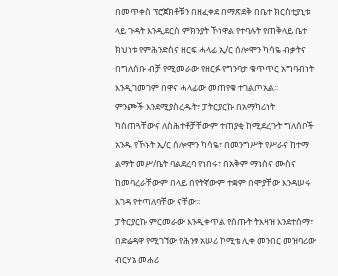በመጥቀስ ፕሮጀክቶቹን በዘፈቀደ በማጽደቅ በቤተ ክርስቲያኒቱ ላይ ጉዳት እንዲደርስ ምክንያት ኾነዋል የተባሉት የጠቅላይ ቤተ ክህነቱ የምሕንድስና ዘርፍ ሓላፊ ኢ/ር ሰሎሞን ካሳዬ ብቃትና በግለሰቡ ብቻ የሚመራው የዘርፉ የግንባታ ቁጥጥር አግባብነት እንዲገመገም በዋና ሓላፊው መጠየቁ ተገልጦአል፡፡
ምንጮች እንደሚያስረዱት፣ ፓትርያርኩ በአማካሪነት ካስጠጓቸውና ለስሕተቶቻቸውም ተጠያቂ ከሚደረጉት ግለሰቦች አንዱ የኾኑት ኢ/ር ሰሎሞን ካሳዬ፣ በመንግሥት የሥራና ከተማ ልማት መሥ/ቤት ባልደረባ የነበሩ፣ በአቅም ማነስና ሙስና ከመባረራቸውም በላይ በየትኛውም ተቋም በሞያቸው እንዳሠሩ እገዳ የተጣለባቸው ናቸው፡፡
ፓትርያርኩ ምርመራው እንዲቀጥል የሰጡት ትእዛዝ እንደተሰማ፣ በድሬዳዋ የሚገኘው የሕንፃ አሠሪ ኮሚቴ ሊቀ መንበር መዝባሪው ብርሃኔ መሐሪ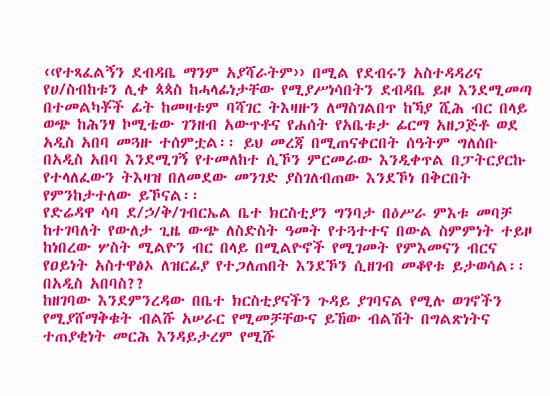‹‹የተጻፈልኝን ደብዳቤ ማንም አያሻራትም›› በሚል የደብሩን አስተዳዳሪና የሀ/ስብከቱን ሊቀ ጳጳስ ከሓላፊነታቸው የሚያሥነሳበትን ደብዳቤ ይዞ እንደሚመጣ በተመልካቾች ፊት ከመዛቱም ባሻገር ትእዛዙን ለማስገልበጥ ከኻያ ሺሕ ብር በላይ ወጭ ከሕንፃ ኮሚቴው ገንዘብ አውጥቶና የሐሰት የአቤቱታ ፊርማ አዘጋጅቶ ወደ አዲስ አበባ መጓዙ ተሰምቷል፡፡ ይህ መረጃ በሚጠናቀርበት ሰዓትም ግለሰቡ በአዲስ አበባ እንደሚገኝ የተመለከተ ሲኾን ምርመራው እንዲቀጥል በፓትርያርኩ የተላለፈውን ትእዛዝ በለመደው መንገድ ያስገለብጠው እንደኾነ በቅርበት የምንከታተለው ይኾናል፡፡
የድሬዳዋ ሳባ ደ/ኃ/ቅ/ገብርኤል ቤተ ክርስቲያን ግንባታ በዕሥራ ምእቱ መባቻ ከተገባለት የውለታ ጊዜ ውጭ ለስድስት ዓመት የተጓተተና በውል ስምምነት ተይዞ ከነበረው ሦስት ሚልዮን ብር በላይ በሚልዮኖች የሚገመት የምእመናን ብርና የዐይነት አስተዋፅኦ ለዝርፊያ የተጋለጠበት እንደኾን ሲዘገብ መቆየቱ ይታወሳል፡፡
በአዲስ አበባስ??
ከዘገባው እንደምንረዳው በቤተ ክርስቲያናችን ጉዳይ ያገባናል የሚሉ ወገኖችን የሚያሸማቅቁት ብልሹ አሠራር የሚመቻቸውና ይኸው ብልሽት በግልጽነትና ተጠያቂነት መርሕ እንዳይታረም የሚሹ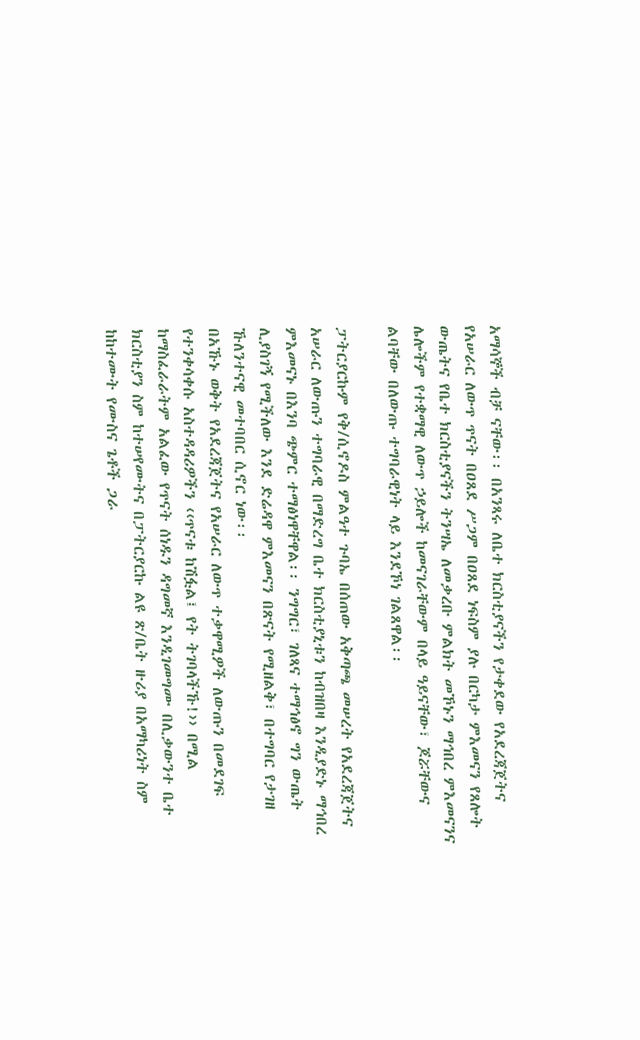አማሳኞች ብቻ ናቸው፡፡ በአንጻሩ ለቤተ ክርስቲያናችን የታቀደው የአደረጃጀትና የአሠራር ለውጥ ጥናት በዐጸደ ሥጋም በዐጸደ ነፍስም ያሉ በርካታ ምእመናን የጸሎት ውጤትና የቤተ ክርስቲያናችን ትንሣኤ ለመቃረቡ ምልክት መኾኑን ማኅበረ ምእመናንና ሌሎችም የተቋማዊ ለውጥ ኃይሎች ከመናገራቸውም በላይ ዓይናቸው፣ ጆሯቸውና ልባቸው በለውጡ ተግባራዊነት ላይ እንደኾነ ገልጸዋል፡፡

ፓትርያርኩም የቅ/ሲኖዶስ ምልዓተ ጉባኤ በሰጠው አቅጣጫ መሠረት የአደረጃጀትና አሠራር ለውጡን ተግባራዊ በማድረግ ቤተ ክርስቲያኒቱን ከብዝበዛ እንዲያድኑ ማኅበረ ምእመናኑ በእንባ ጭምር ተማፅነዋቸዋል፡፡ ንግግር፣ ገለጻና ተማኅፅኖ ግን ውጤት ሊያስገኝ የሚችለው እንደ ድሬዳዋ ምእመናን በጽናት የሚዘልቅ፣ በተግባር የታገዘ ኹለንተናዊ መተባበር ሲኖር ነው፡፡
በአኹኑ ወቅት የአደረጃጀትና የአሠራር ለውጥ ተቃዋሚዎች ለውጡን በመደገፍ የተንቀሳቀሱ አስተዳዳሪዎችን ‹‹ጥናቱ ከሽፏል፤ የት ትገባላችኹ!›› በሚል ከማስፈራራትም አልፈው የጥናት ሰነዱን ዳግመኛ እንዲገመግሙ በሊቃውንተ ቤተ ክርስቲያን ስም ከተሠየሙትና በፓትርያርኩ ልዩ ጽ/ቤት ዙሪያ በአማካሪነት ስም ከከተሙት የሙስና ጌቶች ጋራ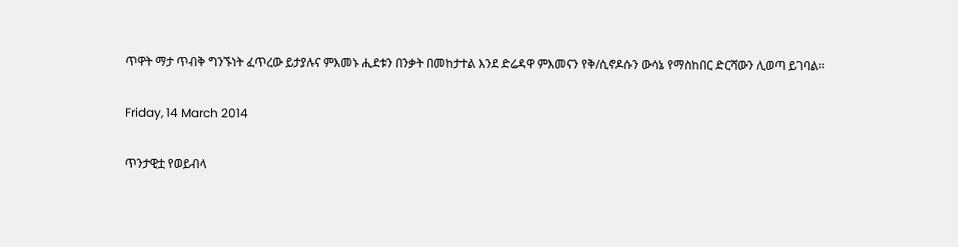ጥዋት ማታ ጥብቅ ግንኙነት ፈጥረው ይታያሉና ምእመኑ ሒደቱን በንቃት በመከታተል እንደ ድሬዳዋ ምእመናን የቅ/ሲኖዶሱን ውሳኔ የማስከበር ድርሻውን ሊወጣ ይገባል፡፡

Friday, 14 March 2014

ጥንታዊቷ የወይብላ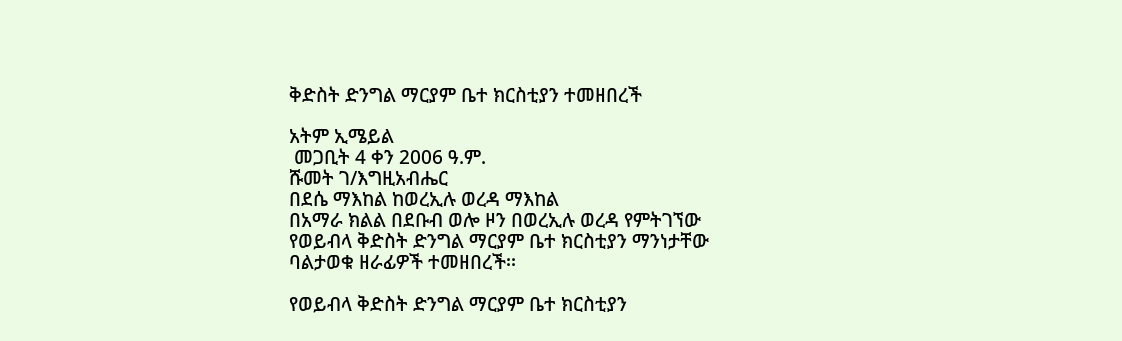ቅድስት ድንግል ማርያም ቤተ ክርስቲያን ተመዘበረች

አትም ኢሜይል
 መጋቢት 4 ቀን 2006 ዓ.ም.
ሹመት ገ/እግዚአብሔር
በደሴ ማእከል ከወረኢሉ ወረዳ ማእከል
በአማራ ክልል በደቡብ ወሎ ዞን በወረኢሉ ወረዳ የምትገኘው የወይብላ ቅድስት ድንግል ማርያም ቤተ ክርስቲያን ማንነታቸው ባልታወቁ ዘራፊዎች ተመዘበረች፡፡

የወይብላ ቅድስት ድንግል ማርያም ቤተ ክርስቲያን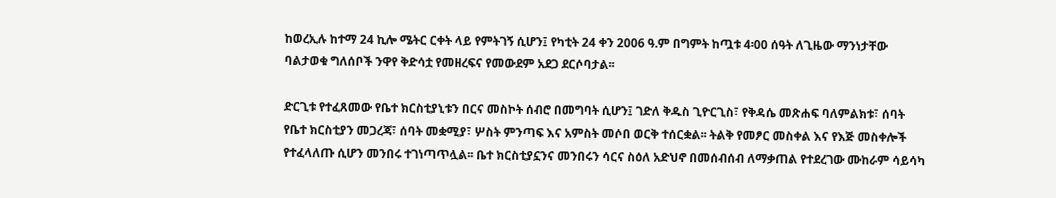ከወረኢሉ ከተማ 24 ኪሎ ሜትር ርቀት ላይ የምትገኝ ሲሆን፤ የካቲት 24 ቀን 2006 ዓ.ም በግምት ከጧቱ 4፡00 ሰዓት ለጊዜው ማንነታቸው ባልታወቁ ግለሰቦች ንዋየ ቅድሳቷ የመዘረፍና የመውደም አደጋ ደርሶባታል፡፡

ድርጊቱ የተፈጸመው የቤተ ክርስቲያኒቱን በርና መስኮት ሰብሮ በመግባት ሲሆን፤ ገድለ ቅዱስ ጊዮርጊስ፣ የቅዳሴ መጽሐፍ ባለምልክቱ፣ ሰባት የቤተ ክርስቲያን መጋረጃ፣ ሰባት መቋሚያ፣ ሦስት ምንጣፍ እና አምስት መሶበ ወርቅ ተሰርቋል፡፡ ትልቅ የመፆር መስቀል እና የእጅ መስቀሎች የተፈላለጡ ሲሆን መንበሩ ተገነጣጥሏል፡፡ ቤተ ክርስቲያኗንና መንበሩን ሳርና ስዕለ አድህኖ በመሰብሰብ ለማቃጠል የተደረገው ሙከራም ሳይሳካ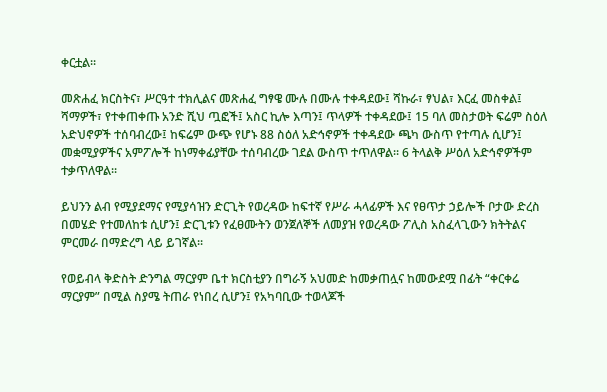ቀርቷል፡፡

መጽሐፈ ክርስትና፣ ሥርዓተ ተክሊልና መጽሐፈ ግፃዌ ሙሉ በሙሉ ተቀዳደው፤ ሻኩራ፣ ፃህል፣ እርፈ መስቀል፤ ሻማዎች፣ የተቀጠቀጡ አንድ ሺህ ጧፎች፤ አስር ኪሎ እጣን፤ ጥላዎች ተቀዳደው፤ 15 ባለ መስታወት ፍሬም ስዕለ አድህኖዎች ተሰባብረው፤ ከፍሬም ውጭ የሆኑ 88 ስዕለ አድኅኖዎች ተቀዳደው ጫካ ውስጥ የተጣሉ ሲሆን፤ መቋሚያዎችና አምፖሎች ከነማቀፊያቸው ተሰባብረው ገደል ውስጥ ተጥለዋል፡፡ 6 ትላልቅ ሥዕለ አድኅኖዎችም ተቃጥለዋል፡፡

ይህንን ልብ የሚያደማና የሚያሳዝን ድርጊት የወረዳው ከፍተኛ የሥራ ሓላፊዎች እና የፀጥታ ኃይሎች ቦታው ድረስ በመሄድ የተመለከቱ ሲሆን፤ ድርጊቱን የፈፀሙትን ወንጀለኞች ለመያዝ የወረዳው ፖሊስ አስፈላጊውን ክትትልና ምርመራ በማድረግ ላይ ይገኛል፡፡

የወይብላ ቅድስት ድንግል ማርያም ቤተ ክርስቲያን በግራኝ አህመድ ከመቃጠሏና ከመውደሟ በፊት “ቀርቀሬ ማርያም” በሚል ስያሜ ትጠራ የነበረ ሲሆን፤ የአካባቢው ተወላጆች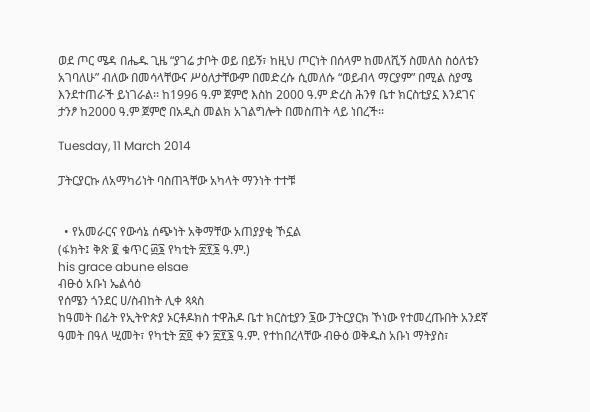ወደ ጦር ሜዳ በሔዱ ጊዜ “ያገሬ ታቦት ወይ በይኝ፣ ከዚህ ጦርነት በሰላም ከመለሺኝ ስመለስ ስዕለቴን አገባለሁ” ብለው በመሳላቸውና ሥዕለታቸውም በመድረሱ ሲመለሱ “ወይብላ ማርያም” በሚል ስያሜ እንደተጠራች ይነገራል፡፡ ከ1996 ዓ.ም ጀምሮ እስከ 2000 ዓ.ም ድረስ ሕንፃ ቤተ ክርስቲያኗ እንደገና ታንፆ ከ2000 ዓ.ም ጀምሮ በአዲስ መልክ አገልግሎት በመስጠት ላይ ነበረች፡፡

Tuesday, 11 March 2014

ፓትርያርኩ ለአማካሪነት ባስጠጓቸው አካላት ማንነት ተተቹ


  • የአመራርና የውሳኔ ሰጭነት አቅማቸው አጠያያቂ ኾኗል
(ፋክት፤ ቅጽ ፪ ቁጥር ፴፮ የካቲት ፳፻፮ ዓ.ም.)
his grace abune elsae
ብፁዕ አቡነ ኤልሳዕ
የሰሜን ጎንደር ሀ/ስብከት ሊቀ ጳጳስ
ከዓመት በፊት የኢትዮጵያ ኦርቶዶክስ ተዋሕዶ ቤተ ክርስቲያን ፮ው ፓትርያርክ ኾነው የተመረጡበት አንደኛ ዓመት በዓለ ሢመት፣ የካቲት ፳፬ ቀን ፳፻፮ ዓ.ም. የተከበረላቸው ብፁዕ ወቅዱስ አቡነ ማትያስ፣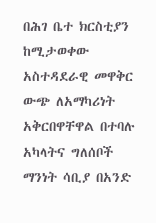በሕገ ቤተ ክርስቲያን ከሚታወቀው አስተዳደራዊ መዋቅር ውጭ ለአማካሪነት አቅርበዋቸዋል በተባሉ አካላትና ግለሰቦች ማንነት ሳቢያ በአንድ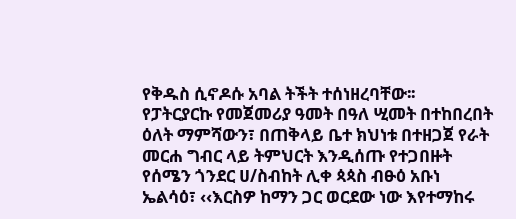የቅዱስ ሲኖዶሱ አባል ትችት ተሰነዘረባቸው፡፡
የፓትርያርኩ የመጀመሪያ ዓመት በዓለ ሢመት በተከበረበት ዕለት ማምሻውን፣ በጠቅላይ ቤተ ክህነቱ በተዘጋጀ የራት መርሐ ግብር ላይ ትምህርት እንዲሰጡ የተጋበዙት የሰሜን ጎንደር ሀ/ስብከት ሊቀ ጳጳስ ብፁዕ አቡነ ኤልሳዕ፣ ‹‹እርስዎ ከማን ጋር ወርደው ነው እየተማከሩ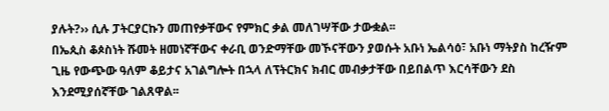ያሉት?›› ሲሉ ፓትርያርኩን መጠየቃቸውና የምክር ቃል መለገሣቸው ታውቋል፡፡
በኤጲስ ቆጶስነት ሹመት ዘመነኛቸውና ቀራቢ ወንድማቸው መኾናቸውን ያወሱት አቡነ ኤልሳዕ፣ አቡነ ማትያስ ከረዥም ጊዜ የውጭው ዓለም ቆይታና አገልግሎት በኋላ ለፕትርክና ክብር መብቃታቸው በይበልጥ እርሳቸውን ደስ እንደሚያሰኛቸው ገልጸዋል፡፡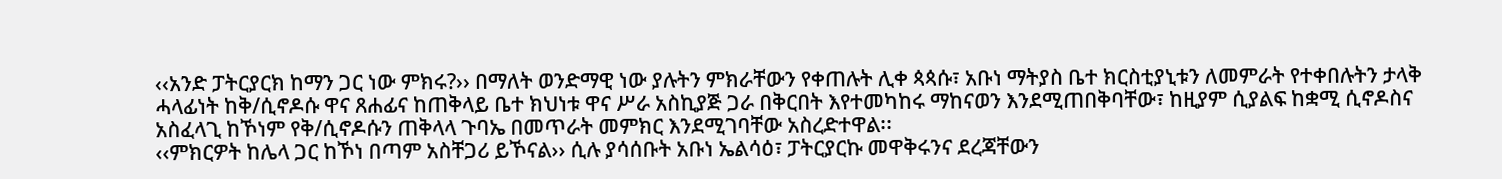‹‹አንድ ፓትርያርክ ከማን ጋር ነው ምክሩ?›› በማለት ወንድማዊ ነው ያሉትን ምክራቸውን የቀጠሉት ሊቀ ጳጳሱ፣ አቡነ ማትያስ ቤተ ክርስቲያኒቱን ለመምራት የተቀበሉትን ታላቅ ሓላፊነት ከቅ/ሲኖዶሱ ዋና ጸሐፊና ከጠቅላይ ቤተ ክህነቱ ዋና ሥራ አስኪያጅ ጋራ በቅርበት እየተመካከሩ ማከናወን እንደሚጠበቅባቸው፣ ከዚያም ሲያልፍ ከቋሚ ሲኖዶስና አስፈላጊ ከኾነም የቅ/ሲኖዶሱን ጠቅላላ ጉባኤ በመጥራት መምክር እንደሚገባቸው አስረድተዋል፡፡
‹‹ምክርዎት ከሌላ ጋር ከኾነ በጣም አስቸጋሪ ይኾናል›› ሲሉ ያሳሰቡት አቡነ ኤልሳዕ፣ ፓትርያርኩ መዋቅሩንና ደረጃቸውን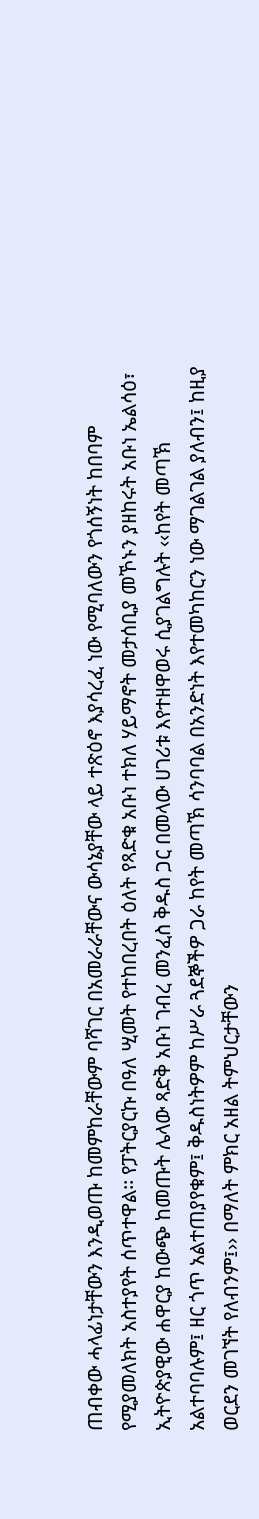ጠብቀው ሓላፊነታቸውን እንዲወጡ ከመምከራቸውም ባሻገር በአመራራቸውና ውሳኔያቸው ላይ ተጽዕኖ እያሳረፈ ነው የሚባለውን የጎሰኝነት ከበባም የሚያመለክት አስተያየት ሰጥተዋል፡፡ የፓትርያርኩ በዓለ ሢመት የተከበረበት ዕለት የጻድቁ አቡነ ተክለ ሃይማኖት መታሰቢያ መኾኑን ያዘከሩት አቡነ ኤልሳዕ፣ ኢትዮጵያዊው ሐዋርያ ከውጭ ከመጡት ሌላው ጻድቅ አቡነ ገብረ መንፈስ ቅዱስ ጋር በመላው ሀገሪቱ እየተዘዋወሩ ሲያገልግሉት ‹‹ከየት መጣኽ አልተባባሉም፤ ዘር ጎጥ አልተጠያየቁም፤ ቅዱስነትዎም ከሥራ ጓደኞችዎ ጋራ ከየት መጣኽ ሳንባባል በአንድነት እየተመካከርን ነው ማገልገል ያለብን፤ ከዚያ ወርደን መገኘት የለብንም፤›› በማለት ምክር አዘል ትምህርታቸውን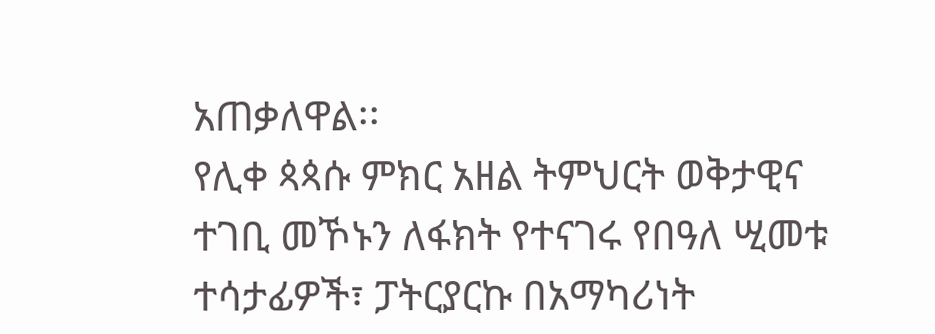አጠቃለዋል፡፡
የሊቀ ጳጳሱ ምክር አዘል ትምህርት ወቅታዊና ተገቢ መኾኑን ለፋክት የተናገሩ የበዓለ ሢመቱ ተሳታፊዎች፣ ፓትርያርኩ በአማካሪነት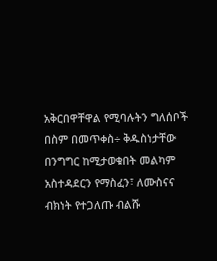አቅርበዋቸዋል የሚባሉትን ግለሰቦች በስም በመጥቀስ÷ ቅዱስነታቸው በንግግር ከሚታወቁበት መልካም አስተዳደርን የማስፈን፣ ለሙስናና ብክነት የተጋለጡ ብልሹ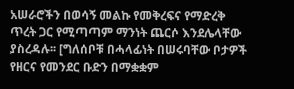አሠራሮችን በወሳኝ መልኩ የመቅረፍና የማድረቅ ጥረት ጋር የሚጣጣም ማንነት ጨርሶ እንደሌላቸው ያስረዳሉ፡፡ [ግለሰቦቹ በሓላፊነት በሠሩባቸው ቦታዎች የዘርና የመንደር ቡድን በማቋቋም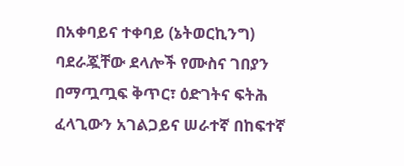በአቀባይና ተቀባይ (ኔትወርኪንግ) ባደራጇቸው ደላሎች የሙስና ገበያን በማጧጧፍ ቅጥር፣ ዕድገትና ፍትሕ ፈላጊውን አገልጋይና ሠራተኛ በከፍተኛ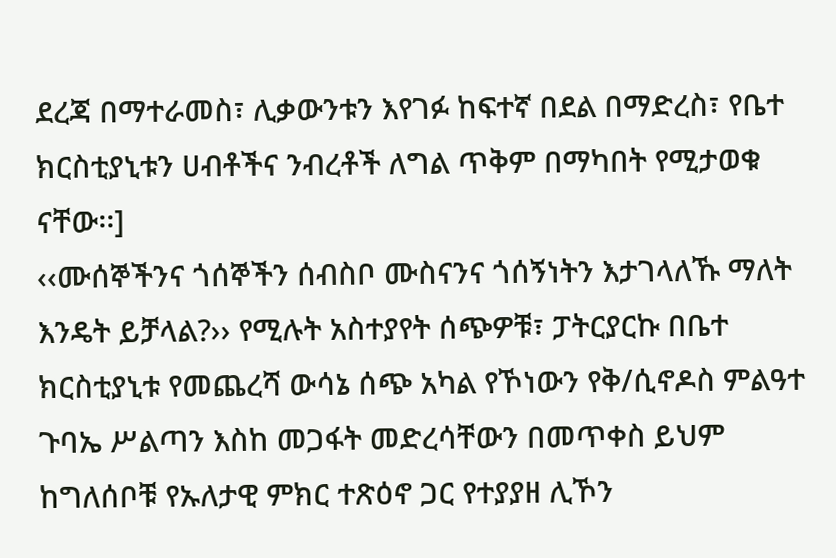ደረጃ በማተራመስ፣ ሊቃውንቱን እየገፉ ከፍተኛ በደል በማድረስ፣ የቤተ ክርስቲያኒቱን ሀብቶችና ንብረቶች ለግል ጥቅም በማካበት የሚታወቁ ናቸው፡፡]
‹‹ሙሰኞችንና ጎሰኞችን ሰብስቦ ሙስናንና ጎሰኝነትን እታገላለኹ ማለት እንዴት ይቻላል?›› የሚሉት አስተያየት ሰጭዎቹ፣ ፓትርያርኩ በቤተ ክርስቲያኒቱ የመጨረሻ ውሳኔ ሰጭ አካል የኾነውን የቅ/ሲኖዶስ ምልዓተ ጉባኤ ሥልጣን እስከ መጋፋት መድረሳቸውን በመጥቀስ ይህም ከግለሰቦቹ የኡለታዊ ምክር ተጽዕኖ ጋር የተያያዘ ሊኾን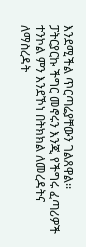እንደሚችል ጥርጣሬያቸውን ገልጸዋል፡፡
ፓትርያርኩ ችግር መኖሩን እንጂ የችግሩ ፈጣሪዎች ተንኮል ምን እንደኾነ በትክክል ለመረዳትና ለማስረዳት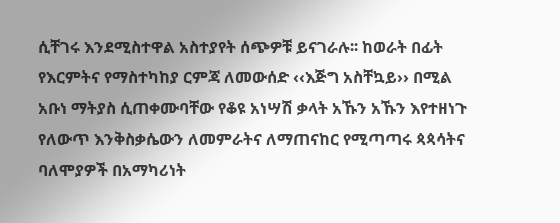ሲቸገሩ እንደሚስተዋል አስተያየት ሰጭዎቹ ይናገራሉ፡፡ ከወራት በፊት የእርምትና የማስተካከያ ርምጃ ለመውሰድ ‹‹እጅግ አስቸኳይ›› በሚል አቡነ ማትያስ ሲጠቀሙባቸው የቆዩ አነሣሽ ቃላት አኹን አኹን እየተዘነጉ የለውጥ እንቅስቃሴውን ለመምራትና ለማጠናከር የሚጣጣሩ ጳጳሳትና ባለሞያዎች በአማካሪነት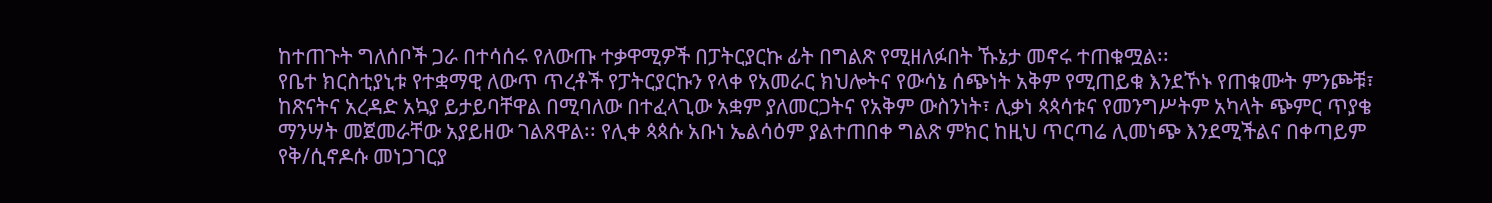ከተጠጉት ግለሰቦች ጋራ በተሳሰሩ የለውጡ ተቃዋሚዎች በፓትርያርኩ ፊት በግልጽ የሚዘለፉበት ኹኔታ መኖሩ ተጠቁሟል፡፡
የቤተ ክርስቲያኒቱ የተቋማዊ ለውጥ ጥረቶች የፓትርያርኩን የላቀ የአመራር ክህሎትና የውሳኔ ሰጭነት አቅም የሚጠይቁ እንደኾኑ የጠቁሙት ምንጮቹ፣ ከጽናትና አረዳድ አኳያ ይታይባቸዋል በሚባለው በተፈላጊው አቋም ያለመርጋትና የአቅም ውስንነት፣ ሊቃነ ጳጳሳቱና የመንግሥትም አካላት ጭምር ጥያቄ ማንሣት መጀመራቸው አያይዘው ገልጸዋል፡፡ የሊቀ ጳጳሱ አቡነ ኤልሳዕም ያልተጠበቀ ግልጽ ምክር ከዚህ ጥርጣሬ ሊመነጭ እንደሚችልና በቀጣይም የቅ/ሲኖዶሱ መነጋገርያ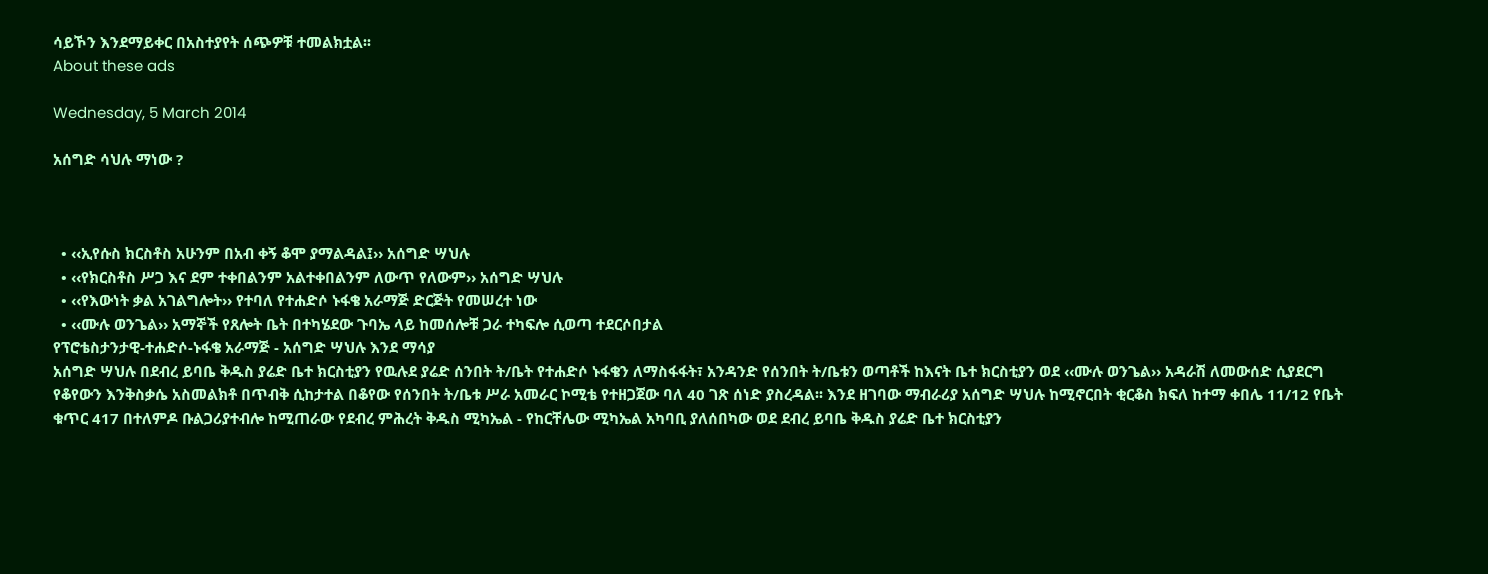ሳይኾን እንደማይቀር በአስተያየት ሰጭዎቹ ተመልክቷል፡፡
About these ads

Wednesday, 5 March 2014

አሰግድ ሳህሉ ማነው ?



  • ‹‹ኢየሱስ ክርስቶስ አሁንም በአብ ቀኝ ቆሞ ያማልዳል፤›› አሰግድ ሣህሉ
  • ‹‹የክርስቶስ ሥጋ እና ደም ተቀበልንም አልተቀበልንም ለውጥ የለውም›› አሰግድ ሣህሉ
  • ‹‹የእውነት ቃል አገልግሎት›› የተባለ የተሐድሶ ኑፋቄ አራማጅ ድርጅት የመሠረተ ነው
  • ‹‹ሙሉ ወንጌል›› አማኞች የጸሎት ቤት በተካሄደው ጉባኤ ላይ ከመሰሎቹ ጋራ ተካፍሎ ሲወጣ ተደርሶበታል
የፕሮቴስታንታዊ-ተሐድሶ-ኑፋቄ አራማጅ - አሰግድ ሣህሉ እንደ ማሳያ
አሰግድ ሣህሉ በደብረ ይባቤ ቅዱስ ያሬድ ቤተ ክርስቲያን የዉሉደ ያሬድ ሰንበት ት/ቤት የተሐድሶ ኑፋቄን ለማስፋፋት፣ አንዳንድ የሰንበት ት/ቤቱን ወጣቶች ከእናት ቤተ ክርስቲያን ወደ ‹‹ሙሉ ወንጌል›› አዳራሽ ለመውሰድ ሲያደርግ የቆየውን እንቅስቃሴ አስመልክቶ በጥብቅ ሲከታተል በቆየው የሰንበት ት/ቤቱ ሥራ አመራር ኮሚቴ የተዘጋጀው ባለ 40 ገጽ ሰነድ ያስረዳል፡፡ እንደ ዘገባው ማብራሪያ አሰግድ ሣህሉ ከሚኖርበት ቂርቆስ ክፍለ ከተማ ቀበሌ 11/12 የቤት ቁጥር 417 በተለምዶ ቡልጋሪያተብሎ ከሚጠራው የደብረ ምሕረት ቅዱስ ሚካኤል - የከርቸሌው ሚካኤል አካባቢ ያለሰበካው ወደ ደብረ ይባቤ ቅዱስ ያሬድ ቤተ ክርስቲያን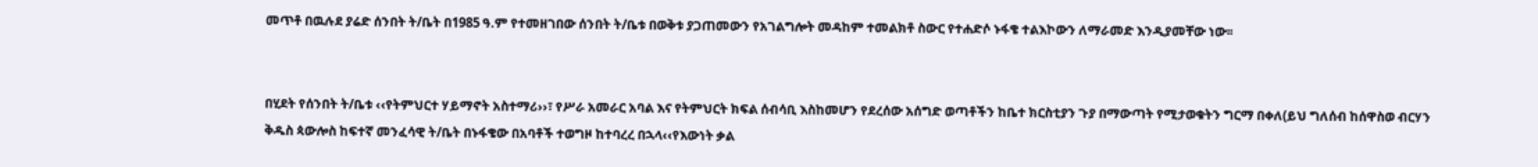መጥቶ በዉሉደ ያሬድ ሰንበት ት/ቤት በ1985 ዓ.ም የተመዘገበው ሰንበት ት/ቤቱ በወቅቱ ያጋጠመውን የአገልግሎት መዳከም ተመልክቶ ስውር የተሐድሶ ኑፋቄ ተልእኮውን ለማራመድ እንዲያመቸው ነው፡፡


በሂደት የሰንበት ት/ቤቱ ‹‹የትምህርተ ሃይማኖት አስተማሪ››፣ የሥራ አመራር አባል እና የትምህርት ክፍል ሰብሳቢ እስከመሆን የደረሰው አሰግድ ወጣቶችን ከቤተ ክርስቲያን ጉያ በማውጣት የሚታወቁትን ግርማ በቀለ(ይህ ግለሰብ ከሰዋስወ ብርሃን ቅዱስ ጳውሎስ ከፍተኛ መንፈሳዊ ት/ቤት በኑፋቄው በአባቶች ተወግዞ ከተባረረ በኋላ‹‹የእውነት ቃል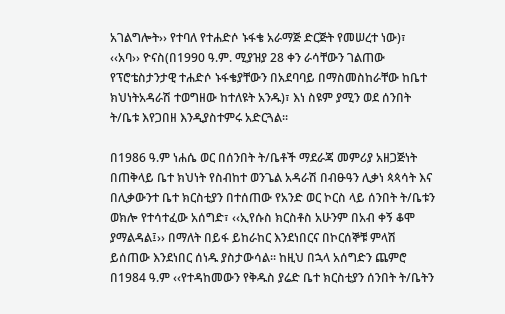አገልግሎት›› የተባለ የተሐድሶ ኑፋቄ አራማጅ ድርጅት የመሠረተ ነው)፣ ‹‹አባ›› ዮናስ(በ1990 ዓ.ም. ሚያዝያ 28 ቀን ራሳቸውን ገልጠው የፕሮቴስታንታዊ ተሐድሶ ኑፋቄያቸውን በአደባባይ በማስመስከራቸው ከቤተ ክህነትአዳራሽ ተወግዘው ከተለዩት አንዱ)፣ እነ ስዩም ያሚን ወደ ሰንበት ት/ቤቱ እየጋበዘ እንዲያስተምሩ አድርጓል፡፡

በ1986 ዓ.ም ነሐሴ ወር በሰንበት ት/ቤቶች ማደራጃ መምሪያ አዘጋጅነት በጠቅላይ ቤተ ክህነት የስብከተ ወንጌል አዳራሽ በብፁዓን ሊቃነ ጳጳሳት እና በሊቃውንተ ቤተ ክርስቲያን በተሰጠው የአንድ ወር ኮርስ ላይ ሰንበት ት/ቤቱን ወክሎ የተሳተፈው አሰግድ፣ ‹‹ኢየሱስ ክርስቶስ አሁንም በአብ ቀኝ ቆሞ ያማልዳል፤›› በማለት በይፋ ይከራከር እንደነበርና በኮርሰኞቹ ምላሽ ይሰጠው እንደነበር ሰነዱ ያስታውሳል፡፡ ከዚህ በኋላ አሰግድን ጨምሮ በ1984 ዓ.ም ‹‹የተዳከመውን የቅዱስ ያሬድ ቤተ ክርስቲያን ሰንበት ት/ቤትን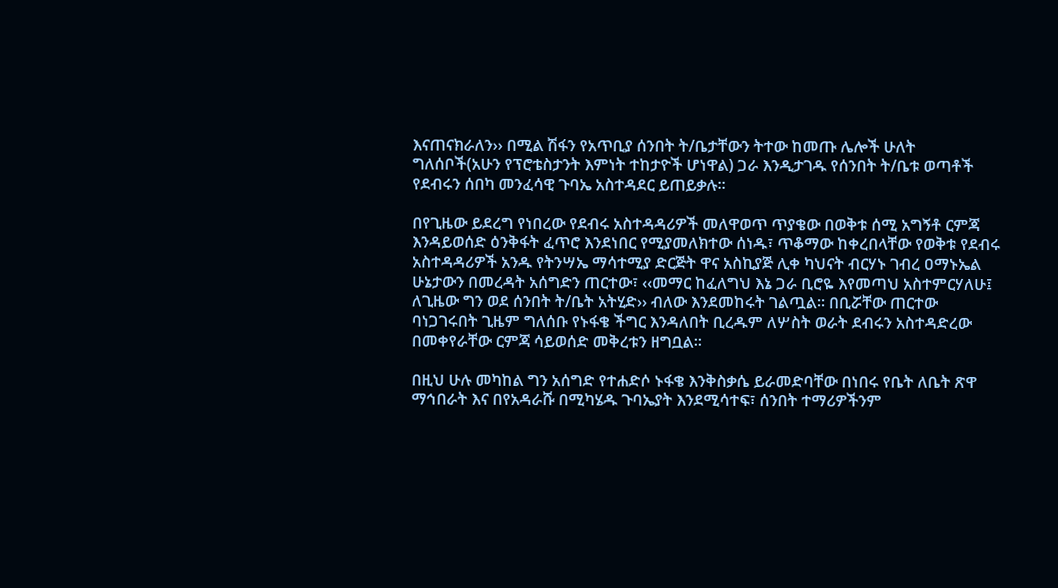እናጠናክራለን›› በሚል ሽፋን የአጥቢያ ሰንበት ት/ቤታቸውን ትተው ከመጡ ሌሎች ሁለት ግለሰቦች(አሁን የፕሮቴስታንት እምነት ተከታዮች ሆነዋል) ጋራ እንዲታገዱ የሰንበት ት/ቤቱ ወጣቶች የደብሩን ሰበካ መንፈሳዊ ጉባኤ አስተዳደር ይጠይቃሉ፡፡

በየጊዜው ይደረግ የነበረው የደብሩ አስተዳዳሪዎች መለዋወጥ ጥያቄው በወቅቱ ሰሚ አግኝቶ ርምጃ እንዳይወሰድ ዕንቅፋት ፈጥሮ እንደነበር የሚያመለክተው ሰነዱ፣ ጥቆማው ከቀረበላቸው የወቅቱ የደብሩ አስተዳዳሪዎች አንዱ የትንሣኤ ማሳተሚያ ድርጅት ዋና አስኪያጅ ሊቀ ካህናት ብርሃኑ ገብረ ዐማኑኤል ሁኔታውን በመረዳት አሰግድን ጠርተው፣ ‹‹መማር ከፈለግህ እኔ ጋራ ቢሮዬ እየመጣህ አስተምርሃለሁ፤ ለጊዜው ግን ወደ ሰንበት ት/ቤት አትሂድ›› ብለው እንደመከሩት ገልጧል፡፡ በቢሯቸው ጠርተው ባነጋገሩበት ጊዜም ግለሰቡ የኑፋቄ ችግር እንዳለበት ቢረዱም ለሦስት ወራት ደብሩን አስተዳድረው በመቀየራቸው ርምጃ ሳይወሰድ መቅረቱን ዘግቧል፡፡

በዚህ ሁሉ መካከል ግን አሰግድ የተሐድሶ ኑፋቄ እንቅስቃሴ ይራመድባቸው በነበሩ የቤት ለቤት ጽዋ ማኅበራት እና በየአዳራሹ በሚካሄዱ ጉባኤያት እንደሚሳተፍ፣ ሰንበት ተማሪዎችንም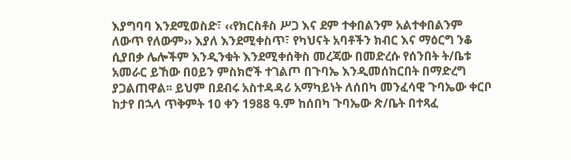እያግባባ እንደሚወስድ፣ ‹‹የክርስቶስ ሥጋ እና ደም ተቀበልንም አልተቀበልንም ለውጥ የለውም›› እያለ እንደሚቀስጥ፣ የካህናት አባቶችን ክብር እና ማዕርግ ንቆ ሲያበቃ ሌሎችም እንዲንቁት እንደሚቀሰቅስ መረጃው በመድረሱ የሰንበት ት/ቤቱ አመራር ይኸው በዐይን ምስክሮች ተገልጦ በጉባኤ እንዲመሰከርበት በማድረግ ያጋልጠዋል፡፡ ይህም በደብሩ አስተዳዳሪ አማካይነት ለሰበካ መንፈሳዊ ጉባኤው ቀርቦ ከታየ በኋላ ጥቅምት 10 ቀን 1988 ዓ.ም ከሰበካ ጉባኤው ጽ/ቤት በተጻፈ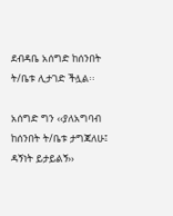ደብዳቤ አሰግድ ከሰንበት ት/ቤቱ ሊታገድ ችሏል፡፡

አሰግድ ግን ‹‹ያለአግባብ ከሰንበት ት/ቤቱ ታግጃለሁ፤ ዳኝነት ይታይልኝ››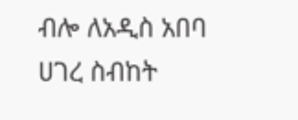ብሎ ለአዲስ አበባ ሀገረ ስብከት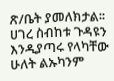ጽ/ቤት ያመለክታል፡፡ ሀገረ ስብከቱ ጉዳዩን እንዲያጣሩ የላካቸው ሁለት ልኡካንም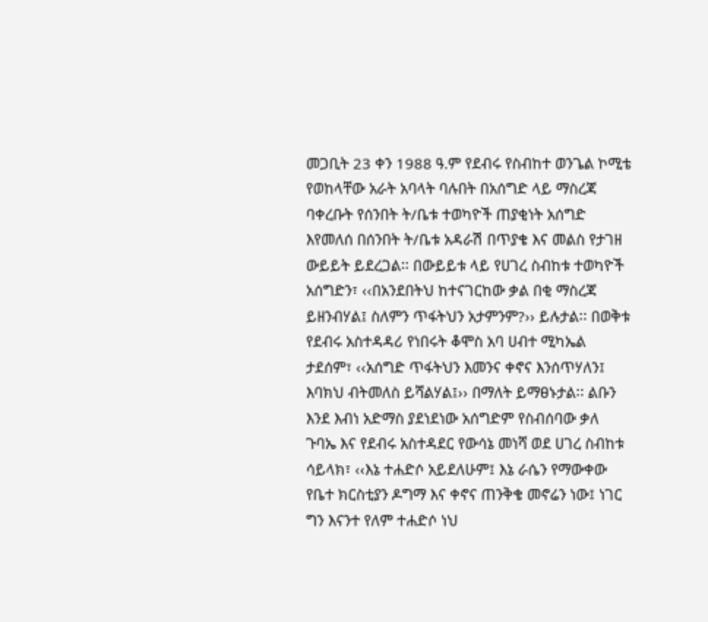መጋቢት 23 ቀን 1988 ዓ.ም የደብሩ የስብከተ ወንጌል ኮሚቴ የወከላቸው አራት አባላት ባሉበት በአሰግድ ላይ ማስረጃ ባቀረቡት የሰንበት ት/ቤቱ ተወካዮች ጠያቂነት አሰግድ እየመለሰ በሰንበት ት/ቤቱ አዳራሽ በጥያቄ እና መልስ የታገዘ ውይይት ይደረጋል፡፡ በውይይቱ ላይ የሀገረ ስብከቱ ተወካዮች አሰግድን፣ ‹‹በአንደበትህ ከተናገርከው ቃል በቂ ማስረጃ ይዘንብሃል፤ ስለምን ጥፋትህን አታምንም?›› ይሉታል፡፡ በወቅቱ የደብሩ አስተዳዳሪ የነበሩት ቆሞስ አባ ሀብተ ሚካኤል ታደሰም፣ ‹‹አሰግድ ጥፋትህን እመንና ቀኖና እንሰጥሃለን፤ እባክህ ብትመለስ ይሻልሃል፤›› በማለት ይማፀኑታል፡፡ ልቡን እንደ እብነ አድማስ ያደነደነው አሰግድም የስብሰባው ቃለ ጉባኤ እና የደብሩ አስተዳደር የውሳኔ መነሻ ወደ ሀገረ ስብከቱ ሳይላክ፣ ‹‹እኔ ተሐድሶ አይደለሁም፤ እኔ ራሴን የማውቀው የቤተ ክርስቲያን ዶግማ እና ቀኖና ጠንቅቄ መኖሬን ነው፤ ነገር ግን እናንተ የለም ተሐድሶ ነህ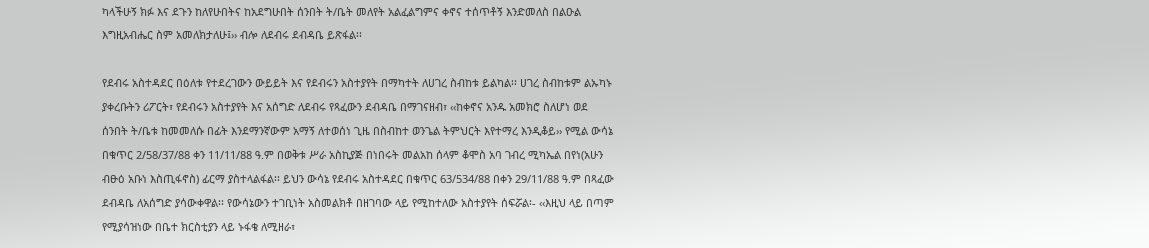ካላችሁኝ ክፉ እና ደጉን ከለየሁበትና ከአደግሁበት ሰንበት ት/ቤት መለየት አልፈልግምና ቀኖና ተሰጥቶኝ እንድመለስ በልዑል እግዚአብሔር ስም አመለክታለሁ፤›› ብሎ ለደብሩ ደብዳቤ ይጽፋል፡፡

የደብሩ አስተዳደር በዕለቱ የተደረገውን ውይይት እና የደብሩን አስተያየት በማካተት ለሀገረ ስብከቱ ይልካል፡፡ ሀገረ ስብከቱም ልኡካኑ ያቀረቡትን ሪፖርት፣ የደብሩን አስተያየት እና አሰግድ ለደብሩ የጻፈውን ደብዳቤ በማገናዘብ፣ ‹‹ከቀኖና አንዱ አመክሮ ስለሆነ ወደ ሰንበት ት/ቤቱ ከመመለሱ በፊት እንደማንኛውም አማኝ ለተወሰነ ጊዜ በስብከተ ወንጌል ትምህርት እየተማረ እንዲቆይ›› የሚል ውሳኔ በቁጥር 2/58/37/88 ቀን 11/11/88 ዓ.ም በወቅቱ ሥራ አስኪያጅ በነበሩት መልአከ ሰላም ቆሞስ አባ ገብረ ሚካኤል በየነ(አሁን ብፁዕ አቡነ እስጢፋኖስ) ፊርማ ያስተላልፋል፡፡ ይህን ውሳኔ የደብሩ አስተዳደር በቁጥር 63/534/88 በቀን 29/11/88 ዓ.ም በጻፈው ደብዳቤ ለአሰግድ ያሳውቀዋል፡፡ የውሳኔውን ተገቢነት አስመልክቶ በዘገባው ላይ የሚከተለው አስተያየት ሰፍሯል፡- ‹‹እዚህ ላይ በጣም የሚያሳዝነው በቤተ ክርስቲያን ላይ ኑፋቄ ለሚዘራ፣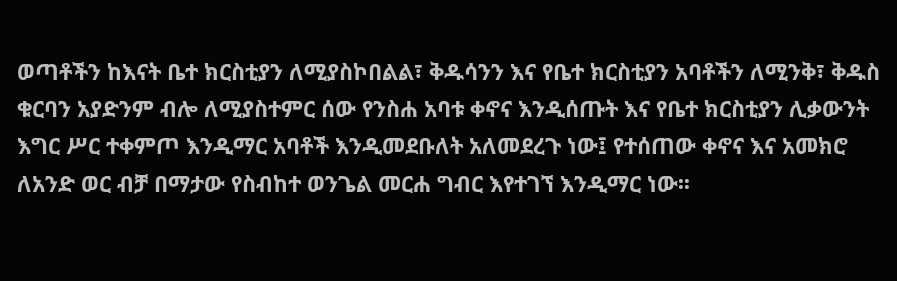ወጣቶችን ከእናት ቤተ ክርስቲያን ለሚያስኮበልል፣ ቅዱሳንን እና የቤተ ክርስቲያን አባቶችን ለሚንቅ፣ ቅዱስ ቁርባን አያድንም ብሎ ለሚያስተምር ሰው የንስሐ አባቱ ቀኖና እንዲሰጡት እና የቤተ ክርስቲያን ሊቃውንት እግር ሥር ተቀምጦ እንዲማር አባቶች እንዲመደቡለት አለመደረጉ ነው፤ የተሰጠው ቀኖና እና አመክሮ ለአንድ ወር ብቻ በማታው የስብከተ ወንጌል መርሐ ግብር እየተገኘ እንዲማር ነው፡፡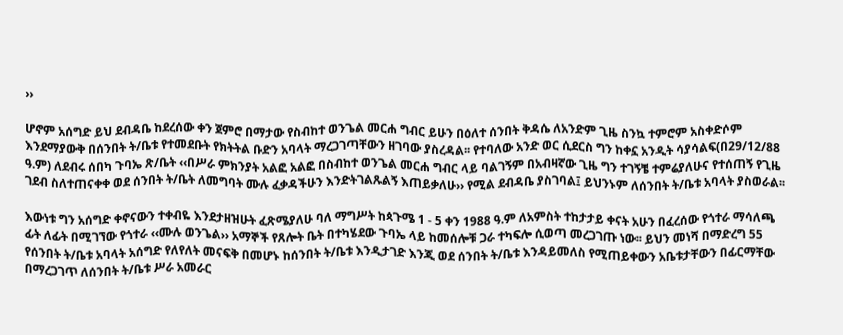››

ሆኖም አሰግድ ይህ ደብዳቤ ከደረሰው ቀን ጀምሮ በማታው የስብከተ ወንጌል መርሐ ግብር ይሁን በዕለተ ሰንበት ቅዳሴ ለአንድም ጊዜ ስንኳ ተምሮም አስቀድሶም እንደማያውቅ በሰንበት ት/ቤቱ የተመደቡት የክትትል ቡድን አባላት ማረጋገጣቸውን ዘገባው ያስረዳል፡፡ የተባለው አንድ ወር ሲደርስ ግን ከቀኗ አንዲት ሳያሳልፍ(በ29/12/88 ዓ.ም) ለደብሩ ሰበካ ጉባኤ ጽ/ቤት ‹‹በሥራ ምክንያት አልፎ አልፎ በስብከተ ወንጌል መርሐ ግብር ላይ ባልገኝም በአብዛኛው ጊዜ ግን ተገኝቼ ተምሬያለሁና የተሰጠኝ የጊዜ ገደብ ስለተጠናቀቀ ወደ ሰንበት ት/ቤት ለመግባት ሙሉ ፈቃዳችሁን እንድትገልጹልኝ እጠይቃለሁ›› የሚል ደብዳቤ ያስገባል፤ ይህንኑም ለሰንበት ት/ቤቱ አባላት ያስወራል፡፡

እውነቱ ግን አሰግድ ቀኖናውን ተቀብዬ እንደታዘዝሁት ፈጽሜያለሁ ባለ ማግሥት ከጳጉሜ 1 - 5 ቀን 1988 ዓ.ም ለአምስት ተከታታይ ቀናት አሁን በፈረሰው የጎተራ ማሳለጫ ፊት ለፊት በሚገኘው የጎተራ ‹‹ሙሉ ወንጌል›› አማኞች የጸሎት ቤት በተካሄደው ጉባኤ ላይ ከመሰሎቹ ጋራ ተካፍሎ ሲወጣ መረጋገጡ ነው፡፡ ይህን መነሻ በማድረግ 55 የሰንበት ት/ቤቱ አባላት አሰግድ የለየለት መናፍቅ በመሆኑ ከሰንበት ት/ቤቱ እንዲታገድ እንጂ ወደ ሰንበት ት/ቤቱ እንዳይመለስ የሚጠይቀውን አቤቱታቸውን በፊርማቸው በማረጋገጥ ለሰንበት ት/ቤቱ ሥራ አመራር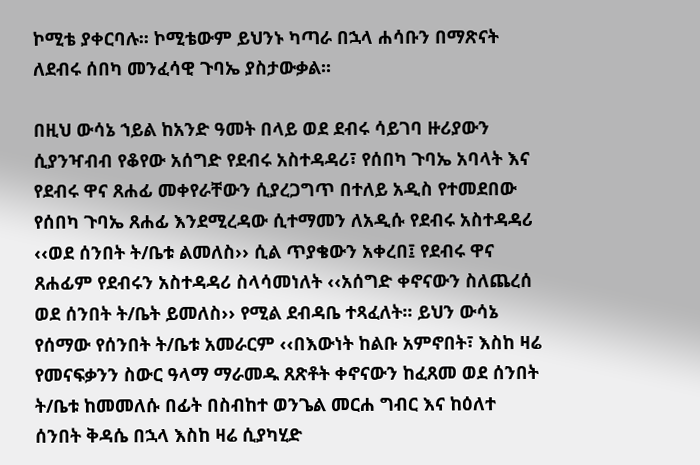ኮሚቴ ያቀርባሉ፡፡ ኮሚቴውም ይህንኑ ካጣራ በኋላ ሐሳቡን በማጽናት ለደብሩ ሰበካ መንፈሳዊ ጉባኤ ያስታውቃል፡፡

በዚህ ውሳኔ ኀይል ከአንድ ዓመት በላይ ወደ ደብሩ ሳይገባ ዙሪያውን ሲያንዣብብ የቆየው አሰግድ የደብሩ አስተዳዳሪ፣ የሰበካ ጉባኤ አባላት እና የደብሩ ዋና ጸሐፊ መቀየራቸውን ሲያረጋግጥ በተለይ አዲስ የተመደበው የሰበካ ጉባኤ ጸሐፊ እንደሚረዳው ሲተማመን ለአዲሱ የደብሩ አስተዳዳሪ ‹‹ወደ ሰንበት ት/ቤቱ ልመለስ›› ሲል ጥያቄውን አቀረበ፤ የደብሩ ዋና ጸሐፊም የደብሩን አስተዳዳሪ ስላሳመነለት ‹‹አሰግድ ቀኖናውን ስለጨረሰ ወደ ሰንበት ት/ቤት ይመለስ›› የሚል ደብዳቤ ተጻፈለት፡፡ ይህን ውሳኔ የሰማው የሰንበት ት/ቤቱ አመራርም ‹‹በእውነት ከልቡ አምኖበት፣ እስከ ዛሬ የመናፍቃንን ስውር ዓላማ ማራመዱ ጸጽቶት ቀኖናውን ከፈጸመ ወደ ሰንበት ት/ቤቱ ከመመለሱ በፊት በስብከተ ወንጌል መርሐ ግብር እና ከዕለተ ሰንበት ቅዳሴ በኋላ እስከ ዛሬ ሲያካሂድ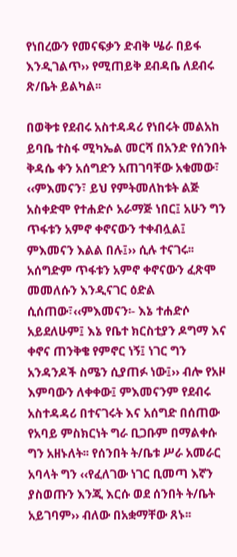የነበረውን የመናፍቃን ድብቅ ሤራ በይፋ እንዲገልጥ›› የሚጠይቅ ደብዳቤ ለደብሩ ጽ/ቤት ይልካል፡፡

በወቅቱ የደብሩ አስተዳዳሪ የነበሩት መልአከ ይባቤ ተስፋ ሚካኤል መርሻ በአንድ የሰንበት ቅዳሴ ቀን አሰግድን አጠገባቸው አቁመው፣ ‹‹ምእመናን፣ ይህ የምትመለከቱት ልጅ አስቀድሞ የተሐድሶ አራማጅ ነበር፤ አሁን ግን ጥፋቱን አምኖ ቀኖናውን ተቀብሏል፤ ምእመናን እልል በሉ፤›› ሲሉ ተናገሩ፡፡ አሰግድም ጥፋቱን አምኖ ቀኖናውን ፈጽሞ መመለሱን እንዲናገር ዕድል ሲሰጠው፣‹‹ምእመናን፡- እኔ ተሐድሶ አይደለሁም፤ እኔ የቤተ ክርስቲያን ዶግማ እና ቀኖና ጠንቅቄ የምኖር ነኝ፤ ነገር ግን አንዳንዶች ስሜን ሲያጠፉ ነው፤›› ብሎ የአዞ እምባውን ለቀቀው፤ ምእመናንም የደብሩ አስተዳዳሪ በተናገሩት እና አሰግድ በሰጠው የአባይ ምስክርነት ግራ ቢጋቡም በማልቀሱ ግን አዘኑለት፡፡ የሰንበት ት/ቤቱ ሥራ አመራር አባላት ግን ‹‹የፈለገው ነገር ቢመጣ እኛን ያስወጡን እንጂ እርሱ ወደ ሰንበት ት/ቤት አይገባም›› ብለው በአቋማቸው ጸኑ፡፡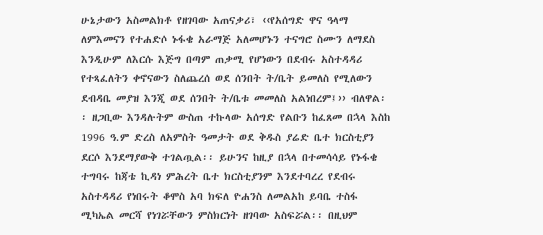ሁኔታውን አስመልክቶ የዘገባው አጠናቃሪ፣ ‹‹የአሰግድ ዋና ዓላማ ለምእመናን የተሐድሶ ኑፋቄ አራማጅ አለመሆኑን ተናግሮ ስሙን ለማደስ እንዲሁም ለእርሱ እጅግ በጣም ጠቃሚ የሆነውን በደብሩ አስተዳዳሪ የተጻፈለትን ቀኖናውን ስለጨረሰ ወደ ሰንበት ት/ቤት ይመለስ የሚለውን ደብዳቤ መያዝ እንጂ ወደ ሰንበት ት/ቤቱ መመለስ አልነበረም፤›› ብለዋል፡፡ ዘጋቢው እንዳሉትም ውስጠ ተኩላው አሰግድ የልቡን ከፈጸመ በኋላ እስከ 1996 ዓ.ም ድረስ ለአምስት ዓመታት ወደ ቅዱስ ያሬድ ቤተ ክርስቲያን ደርሶ እንደማያውቅ ተገልጧል፡፡ ይሁንና ከዚያ በኋላ በተመሳሳይ የኑፋቄ ተግባሩ ከጃቴ ኪዳነ ምሕረት ቤተ ክርስቲያንም እንደተባረረ የደብሩ አስተዳዳሪ የነበሩት ቆሞስ አባ ክፍለ ዮሐንስ ለመልአከ ይባቤ ተስፋ ሚካኤል መርሻ የነገሯቸውን ምስክርነት ዘገባው አስፍሯል፡፡ በዚህም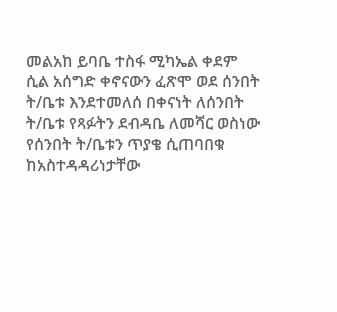መልአከ ይባቤ ተስፋ ሚካኤል ቀደም ሲል አሰግድ ቀኖናውን ፈጽሞ ወደ ሰንበት ት/ቤቱ እንደተመለሰ በቀናነት ለሰንበት ት/ቤቱ የጻፉትን ደብዳቤ ለመሻር ወስነው የሰንበት ት/ቤቱን ጥያቄ ሲጠባበቁ ከአስተዳዳሪነታቸው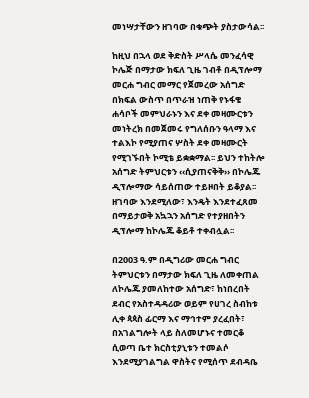መነሣታቸውን ዘገባው በቁጭት ያስታውሳል፡፡

ከዚህ በኋላ ወደ ቅድስት ሥላሴ መንፈሳዊ ኮሌጅ በማታው ክፍለ ጊዜ ገብቶ በዲፕሎማ መርሐ ግብር መማር የጀመረው አሰግድ በክፍል ውስጥ በጥራዝ ነጠቅ የኑፋቄ ሐሳቦች መምህራኑን እና ደቀ መዛሙርቱን መነትረክ በመጀመሩ የግለሰቡን ዓላማ እና ተልእኮ የሚያጠና ሦስት ደቀ መዛሙርት የሚገኙበት ኮሚቴ ይቋቋማል፡፡ ይህን ተከትሎ አሰግድ ትምህርቱን ‹‹ሲያጠናቅቅ›› በኮሌጁ ዲፕሎማው ሳይሰጠው ተይዞበት ይቆያል፡፡ ዘገባው እንደሚለው፣ እንዴት እንደተፈጸመ በማይታወቅ አኳኋን አሰግድ የተያዘበትን ዲፕሎማ ከኮሌጁ ቆይቶ ተቀብሏል፡፡

በ2003 ዓ.ም በዲግሪው መርሐ ግብር ትምህርቱን በማታው ክፍለ ጊዜ ለመቀጠል ለኮሌጁ ያመለከተው አሰግድ፣ ከነበረበት ደብር የአስተዳዳሪው ወይም የሀገረ ስብከቱ ሊቀ ጳጳስ ፊርማ እና ማኅተም ያረፈበት፣ በአገልግሎት ላይ ስለመሆኑና ተመርቆ ሲወጣ ቤተ ክርስቲያኒቱን ተመልሶ እንደሚያገልግል ዋስትና የሚሰጥ ደብዳቤ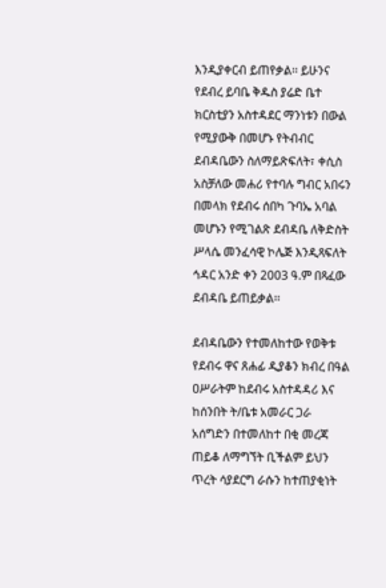እንዲያቀርብ ይጠየቃል፡፡ ይሁንና የደብረ ይባቤ ቅዱስ ያሬድ ቤተ ክርስቲያን አስተዳደር ማንነቱን በውል የሚያውቅ በመሆኑ የትብብር ደብዳቤውን ስለማይጽፍለት፣ ቀሲስ አስቻለው መሐሪ የተባሉ ግብር አበሩን በመላክ የደብሩ ሰበካ ጉባኤ አባል መሆኑን የሚገልጽ ደብዳቤ ለቅድስት ሥላሴ መንፈሳዊ ኮሌጅ እንዲጻፍለት ኅዳር አንድ ቀን 2003 ዓ.ም በጻፈው ደብዳቤ ይጠይቃል፡፡

ደብዳቤውን የተመለከተው የወቅቱ የደብሩ ዋና ጸሐፊ ዲያቆን ክብረ በዓል ዐሥራትም ከደብሩ አስተዳዳሪ እና ከሰንበት ት/ቤቱ አመራር ጋራ አሰግድን በተመለከተ በቂ መረጃ ጠይቆ ለማግኘት ቢችልም ይህን ጥረት ሳያደርግ ራሱን ከተጠያቂነት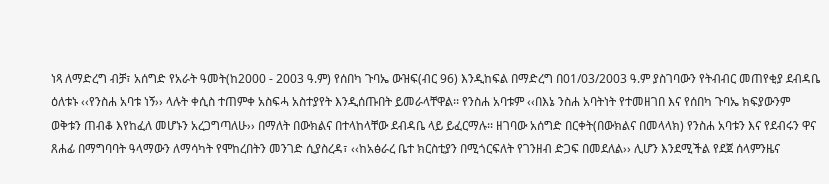ነጻ ለማድረግ ብቻ፣ አሰግድ የአራት ዓመት(ከ2000 - 2003 ዓ.ም) የሰበካ ጉባኤ ውዝፍ(ብር 96) እንዲከፍል በማድረግ በ01/03/2003 ዓ.ም ያስገባውን የትብብር መጠየቂያ ደብዳቤ ዕለቱኑ ‹‹የንስሐ አባቱ ነኝ›› ላሉት ቀሲስ ተጠምቀ አስፍሓ አስተያየት እንዲሰጡበት ይመራላቸዋል፡፡ የንስሐ አባቱም ‹‹በእኔ ንስሐ አባትነት የተመዘገበ እና የሰበካ ጉባኤ ክፍያውንም ወቅቱን ጠብቆ እየከፈለ መሆኑን አረጋግጣለሁ›› በማለት በውክልና በተላከላቸው ደብዳቤ ላይ ይፈርማሉ፡፡ ዘገባው አሰግድ በርቀት(በውክልና በመላላክ) የንስሐ አባቱን እና የደብሩን ዋና ጸሐፊ በማግባባት ዓላማውን ለማሳካት የሞከረበትን መንገድ ሲያስረዳ፣ ‹‹ከአፅራረ ቤተ ክርስቲያን በሚጎርፍለት የገንዘብ ድጋፍ በመደለል›› ሊሆን እንደሚችል የደጀ ሰላምንዜና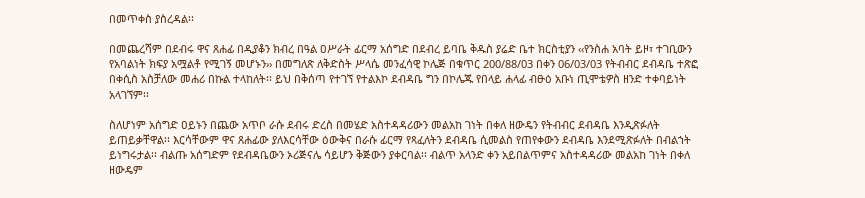በመጥቀስ ያስረዳል፡፡

በመጨረሻም በደብሩ ዋና ጸሐፊ በዲያቆን ክብረ በዓል ዐሥራት ፊርማ አሰግድ በደብረ ይባቤ ቅዱስ ያሬድ ቤተ ክርስቲያን ‹‹የንስሐ አባት ይዞ፣ ተገቢውን የአባልነት ክፍያ አሟልቶ የሚገኝ መሆኑን›› በመግለጽ ለቅድስት ሥላሴ መንፈሳዊ ኮሌጅ በቁጥር 200/88/03 በቀን 06/03/03 የትብብር ደብዳቤ ተጽፎ በቀሲስ አስቻለው መሐሪ በኩል ተላከለት፡፡ ይህ በቅሰጣ የተገኘ የተልእኮ ደብዳቤ ግን በኮሌጁ የበላይ ሐላፊ ብፁዕ አቡነ ጢሞቴዎስ ዘንድ ተቀባይነት አላገኘም፡፡

ስለሆነም አሰግድ ዐይኑን በጨው አጥቦ ራሱ ደብሩ ድረስ በመሄድ አስተዳዳሪውን መልአከ ገነት በቀለ ዘውዴን የትብብር ደብዳቤ እንዲጽፉለት ይጠይቃቸዋል፡፡ እርሳቸውም ዋና ጸሐፊው ያለእርሳቸው ዕውቅና በራሱ ፊርማ የጻፈለትን ደብዳቤ ሲመልስ የጠየቀውን ደብዳቤ እንደሚጽፉለት በብልኀት ይነግሩታል፡፡ ብልጡ አሰግድም የደብዳቤውን ኦሪጅናሌ ሳይሆን ቅጅውን ያቀርባል፡፡ ብልጥ አላንድ ቀን አይበልጥምና አስተዳዳሪው መልአከ ገነት በቀለ ዘውዴም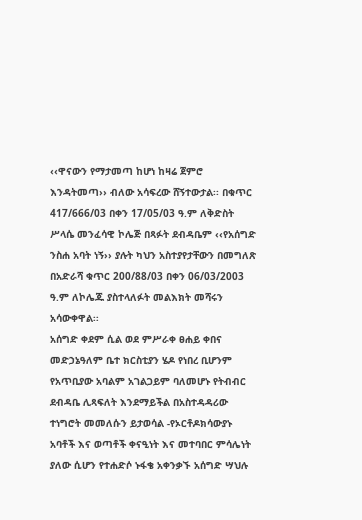‹‹ዋናውን የማታመጣ ከሆነ ከዛሬ ጀምሮ እንዳትመጣ›› ብለው አሳፍረው ሸኝተውታል፡፡ በቁጥር 417/666/03 በቀን 17/05/03 ዓ.ም ለቅድስት ሥላሴ መንፈሳዊ ኮሌጅ በጻፉት ደብዳቤም ‹‹የአሰግድ ንስሐ አባት ነኝ›› ያሉት ካህን አስተያየታቸውን በመግለጽ በአድራሻ ቁጥር 200/88/03 በቀን 06/03/2003 ዓ.ም ለኮሌጁ ያስተላለፉት መልእክት መሻሩን አሳውቀዋል፡፡
አሰግድ ቀደም ሲል ወደ ምሥራቀ ፀሐይ ቀበና መድኃኔዓለም ቤተ ክርስቲያን ሄዶ የነበረ ቢሆንም የአጥቢያው አባልም አገልጋይም ባለመሆኑ የትብብር ደብዳቤ ሊጻፍለት እንደማይችል በአስተዳዳሪው ተነግሮት መመለሱን ይታወሳል -የኦርቶዶክሳውያኑ አባቶች እና ወጣቶች ቀናዒነት እና መተባበር ምሳሌነት ያለው ሲሆን የተሐድሶ ኑፋቄ አቀንቃኙ አሰግድ ሣህሉ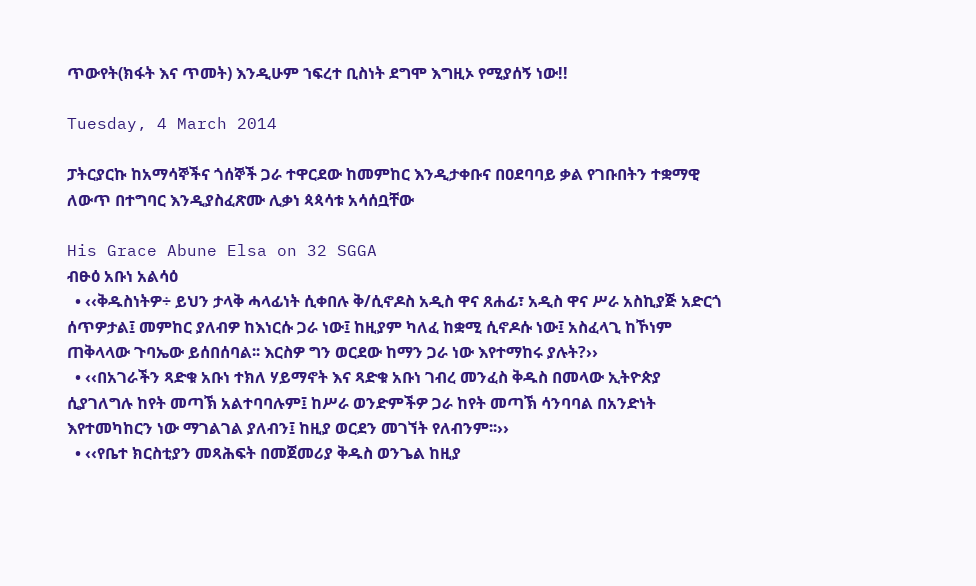ጥውየት(ክፋት እና ጥመት) እንዲሁም ኀፍረተ ቢስነት ደግሞ እግዚኦ የሚያሰኝ ነው!!

Tuesday, 4 March 2014

ፓትርያርኩ ከአማሳኞችና ጎሰኞች ጋራ ተዋርደው ከመምከር እንዲታቀቡና በዐደባባይ ቃል የገቡበትን ተቋማዊ ለውጥ በተግባር እንዲያስፈጽሙ ሊቃነ ጳጳሳቱ አሳሰቧቸው

His Grace Abune Elsa on 32 SGGA
ብፁዕ አቡነ አልሳዕ
  • ‹‹ቅዱስነትዎ÷ ይህን ታላቅ ሓላፊነት ሲቀበሉ ቅ/ሲኖዶስ አዲስ ዋና ጸሐፊ፣ አዲስ ዋና ሥራ አስኪያጅ አድርጎ ሰጥዎታል፤ መምከር ያለብዎ ከእነርሱ ጋራ ነው፤ ከዚያም ካለፈ ከቋሚ ሲኖዶሱ ነው፤ አስፈላጊ ከኾነም ጠቅላላው ጉባኤው ይሰበሰባል፡፡ እርስዎ ግን ወርደው ከማን ጋራ ነው እየተማከሩ ያሉት?››
  • ‹‹በአገራችን ጻድቁ አቡነ ተክለ ሃይማኖት እና ጻድቁ አቡነ ገብረ መንፈስ ቅዱስ በመላው ኢትዮጵያ ሲያገለግሉ ከየት መጣኽ አልተባባሉም፤ ከሥራ ወንድምችዎ ጋራ ከየት መጣኽ ሳንባባል በአንድነት እየተመካከርን ነው ማገልገል ያለብን፤ ከዚያ ወርደን መገኘት የለብንም፡፡››
  • ‹‹የቤተ ክርስቲያን መጻሕፍት በመጀመሪያ ቅዱስ ወንጌል ከዚያ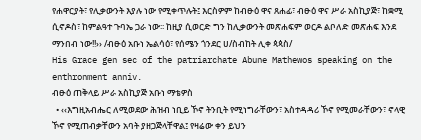የሐዋርያት፣ የሊቃውንት እያሉ ነው የሚቀጥሉት፤ እርስዎም ከብፁዕ ዋና ጸሐፊ፣ ብፁዕ ዋና ሥራ አስኪያጅ፣ ከቋሚ ሲኖዶስ፣ ከምልዓተ ጉባኤ ጋራ ነው፡፡ ከዚያ ሲወርድ ግን ከሊቃውንት መጽሐፍም ወርዶ ልቦለድ መጽሐፍ እንደ ማንበብ ነው!!›› /ብፁዕ አቡነ ኤልሳዕ፣ የሰሜን ጎንደር ሀ/ስብከት ሊቀ ጳጳስ/
His Grace gen sec of the patriarchate Abune Mathewos speaking on the enthronment anniv.
ብፁዕ ጠቅላይ ሥራ አስኪያጅ አቡነ ማቴዎስ
  • ‹‹እግዚአብሔር ለሚወደው ሕዝብ ነቢይ ኾኖ ትንቢት የሚነግራቸውን፣ አስተዳዳሪ ኾኖ የሚመራቸውን፣ ኖላዊ ኾኖ የሚጠብቃቸውን አባት ያዘጋጅላቸዋል፤ የዛሬው ቀን ይህን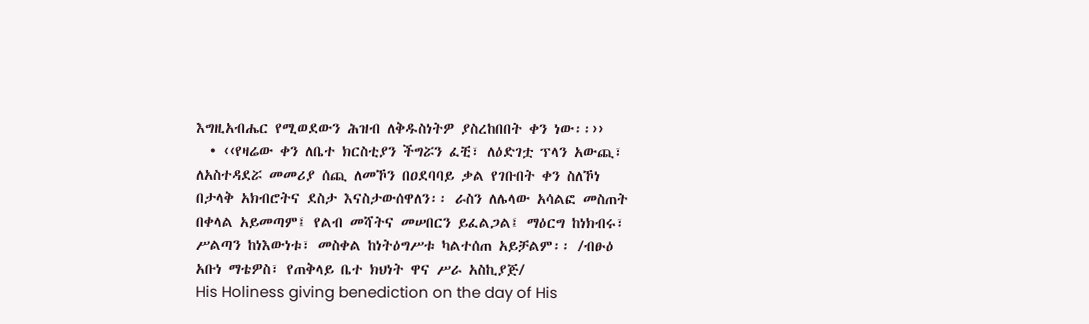እግዚአብሔር የሚወደውን ሕዝብ ለቅዱስነትዎ ያስረከበበት ቀን ነው፡፡››
  • ‹‹የዛሬው ቀን ለቤተ ክርስቲያን ችግሯን ፈቺ፣ ለዕድገቷ ፕላን አውጪ፣ ለአስተዳደሯ መመሪያ ሰጪ ለመኾን በዐደባባይ ቃል የገቡበት ቀን ስለኾነ በታላቅ አክብሮትና ደስታ እናስታውሰዋለን፡፡ ራስን ለሌላው አሳልፎ መስጠት በቀላል አይመጣም፤ የልብ መሻትና መሠበርን ይፈልጋል፤ ማዕርግ ከነክብሩ፣ ሥልጣን ከነእውነቱ፣ መስቀል ከነትዕግሥቱ ካልተሰጠ አይቻልም፡፡ /ብፁዕ አቡነ ማቴዎስ፣ የጠቅላይ ቤተ ክህነት ዋና ሥራ አስኪያጅ/
His Holiness giving benediction on the day of His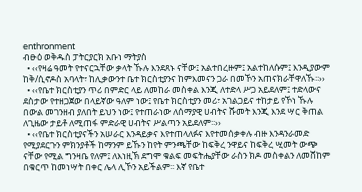enthronment
ብፁዕ ወቅዱስ ፓትርያርክ አቡነ ማትያስ
  • ‹‹የዛሬ ዓመት የተናርኋቸው ቃላት ኹሉ እንደጸኑ ናቸው፤ አልተበረዙም፤ አልተከለሱም፤ እንዲያውም ከቅ/ሲኖዶስ አባላት፣ ከሊቃውንተ ቤተ ክርስቲያንና ከምእመናን ጋራ በመኾን አጠናክራቸዋለኹ፡፡››
  • ‹‹የቤተ ክርስቲያን ጥሪ በምድር ላይ ለመከራ መስቀል እንጂ ለተድላ ሥጋ አይደለም፤ ተድላውና ደስታው የተዘጋጀው በላይኛው ዓለም ነው፤ የቤተ ክርስቲያን መሪ፣ አገልጋይና ተከታይ የኾነ ኹሉ በውል መገንዘብ ያለበት ይህን ነው፤ የተጠራነው ለሰማያዊ ሀብትና ሹመት እንጂ እንደ ሣር ቅጠል ለጊዜው ታይቶ ለሚጠፋ ምድራዊ ሀብትና ሥልጣን አይደለም፡፡››
  • ‹‹የቤተ ክርስቲያናችን አሠራር እንዳይቃና እየተጠላለፉና እየተመሰቃቀሉ ብዙ እንዳንራመድ የሚያደርጉን ምክንያቶች ከማንም ይኹን ከየት ምንጫቸው ከፍቅረ ንዋይና ከፍቅረ ሢመት ውጭ ናቸው የሚል ግንዛቤ የለም፤ ለእነዚኽ ደግሞ ቁልፍ መፍትሔያቸው ራስን ክዶ መስቀልን ለመሸከም በቁርጥ ከመነሣት በቀር ሌላ ሊኾን አይችልም፡፡ እኛ የቤተ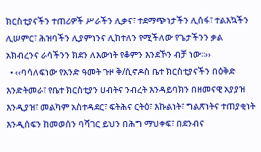ክርስቲያናችን ተጠሪዎች ሥራችን ሊቃና፣ ተደማጭነታችን ሊሰፋ፣ ተልእኳችን ሊሠምር፣ ሕዝባችን ሊያምነንና ሊከተለን የሚችለው የጌታችንን ቃል አክብረንና ራሳችንን ክደን ለእውነት የቆምን እንደኾን ብቻ ነው፡፡››
  • ‹‹ባሳለፍነው የአንድ ዓመት ጉዞ ቅ/ሲኖዶስ ቤተ ክርስቲያናችን በዕቅድ እንድትመራ፣ የቤተ ክርስቲያን ሀብትና ንብረት እንዳይባክን በዘመናዊ አያያዝ እንዲያዝ፣ መልካም አስተዳደር፣ ፍትሕና ርትዕ፣ እኩልነት፣ ግልጽነትና ተጠያቂነት እንዲሰፍን ከመወሰን ባሻገር ይህን በሕግ ማህቀፍ፣ በደንብና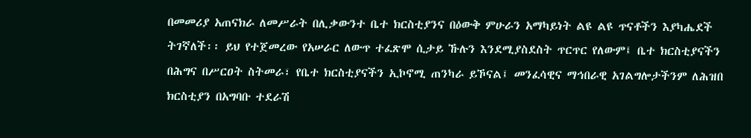በመመሪያ አጠናክራ ለመሥራት በሊቃውንተ ቤተ ክርስቲያንና በዕውቅ ምሁራን አማካይነት ልዩ ልዩ ጥናቶችን እያካሔደች ትገኛለች፡፡ ይህ የተጀመረው የአሠራር ለውጥ ተፈጽሞ ሲታይ ኹሉን እንደሚያስደስት ጥርጥር የለውም፤ ቤተ ክርስቲያናችን በሕግና በሥርዐት ስትመራ፣ የቤተ ክርስቲያናችን ኢኮኖሚ ጠንካራ ይኾናል፤ መንፈሳዊና ማኅበራዊ አገልግሎታችንም ለሕዝበ ክርስቲያን በአግባቡ ተደራሽ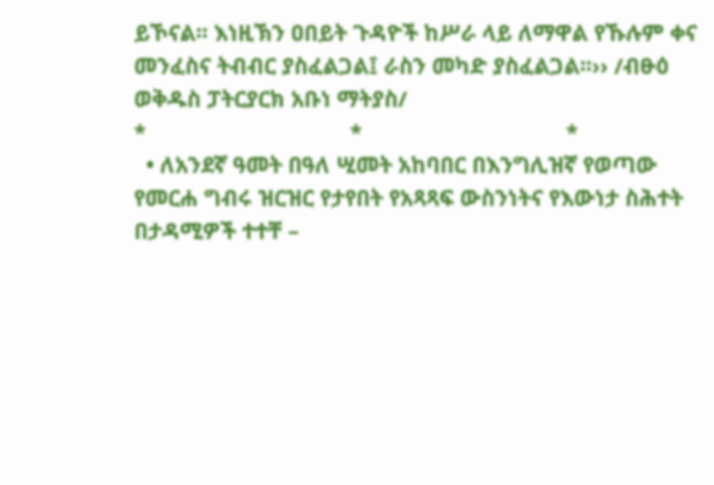ይኾናል፡፡ እነዚኽን ዐበይት ጉዳዮች ከሥራ ላይ ለማዋል የኹሉም ቀና መንፈስና ትብብር ያስፈልጋል፤ ራስን መካድ ያስፈልጋል፡፡›› /ብፁዕ ወቅዱስ ፓትርያርክ አቡነ ማትያስ/
*                                  *                                  *
  • ለአንደኛ ዓመት በዓለ ሢመት አከባበር በእንግሊዝኛ የወጣው የመርሐ ግብሩ ዝርዝር የታየበት የአጻጻፍ ውስንነትና የእውነታ ስሕተት በታዳሚዎች ተተቸ –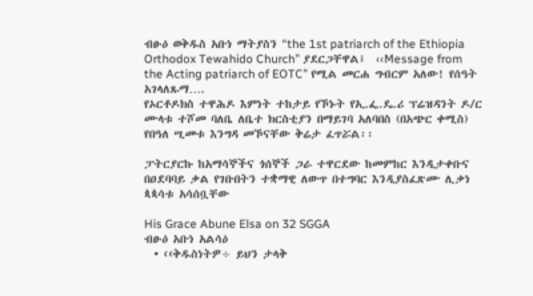ብፁዕ ወቅዱስ አቡነ ማትያስን “the 1st patriarch of the Ethiopia Orthodox Tewahido Church” ያደርጋቸዋል፤  ‹‹Message from the Acting patriarch of EOTC” የሚል መርሐ ግብርም አለው! የሰዓት አገላለጹማ….
የኦርቶዶክስ ተዋሕዶ እምነት ተከታይ የኾኑት የኢ.ፌ.ዴ.ሪ ፕሬዝዳንት ዶ/ር ሙላቱ ተሾመ ባለቤ ለቤተ ክርስቲያን በማይገባ አለባበስ (በአጭር ቀሚስ) የበዓለ ሢመቱ እንግዳ መኾናቸው ቅሬታ ፈጥሯል፡፡

ፓትርያርኩ ከአማሳኞችና ጎሰኞች ጋራ ተዋርደው ከመምከር እንዲታቀቡና በዐደባባይ ቃል የገቡበትን ተቋማዊ ለውጥ በተግባር እንዲያስፈጽሙ ሊቃነ ጳጳሳቱ አሳሰቧቸው

His Grace Abune Elsa on 32 SGGA
ብፁዕ አቡነ አልሳዕ
  • ‹‹ቅዱስነትዎ÷ ይህን ታላቅ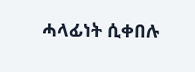ሓላፊነት ሲቀበሉ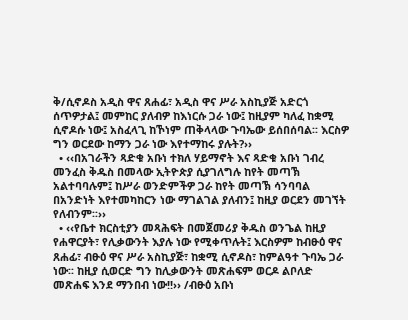ቅ/ሲኖዶስ አዲስ ዋና ጸሐፊ፣ አዲስ ዋና ሥራ አስኪያጅ አድርጎ ሰጥዎታል፤ መምከር ያለብዎ ከእነርሱ ጋራ ነው፤ ከዚያም ካለፈ ከቋሚ ሲኖዶሱ ነው፤ አስፈላጊ ከኾነም ጠቅላላው ጉባኤው ይሰበሰባል፡፡ እርስዎ ግን ወርደው ከማን ጋራ ነው እየተማከሩ ያሉት?››
  • ‹‹በአገራችን ጻድቁ አቡነ ተክለ ሃይማኖት እና ጻድቁ አቡነ ገብረ መንፈስ ቅዱስ በመላው ኢትዮጵያ ሲያገለግሉ ከየት መጣኽ አልተባባሉም፤ ከሥራ ወንድምችዎ ጋራ ከየት መጣኽ ሳንባባል በአንድነት እየተመካከርን ነው ማገልገል ያለብን፤ ከዚያ ወርደን መገኘት የለብንም፡፡››
  • ‹‹የቤተ ክርስቲያን መጻሕፍት በመጀመሪያ ቅዱስ ወንጌል ከዚያ የሐዋርያት፣ የሊቃውንት እያሉ ነው የሚቀጥሉት፤ እርስዎም ከብፁዕ ዋና ጸሐፊ፣ ብፁዕ ዋና ሥራ አስኪያጅ፣ ከቋሚ ሲኖዶስ፣ ከምልዓተ ጉባኤ ጋራ ነው፡፡ ከዚያ ሲወርድ ግን ከሊቃውንት መጽሐፍም ወርዶ ልቦለድ መጽሐፍ እንደ ማንበብ ነው!!›› /ብፁዕ አቡነ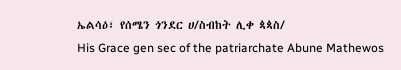ኤልሳዕ፣ የሰሜን ጎንደር ሀ/ስብከት ሊቀ ጳጳስ/
His Grace gen sec of the patriarchate Abune Mathewos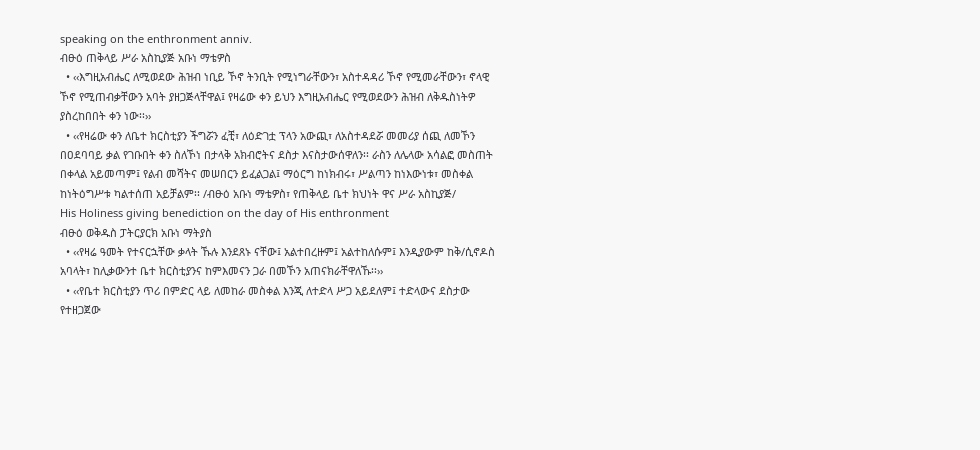speaking on the enthronment anniv.
ብፁዕ ጠቅላይ ሥራ አስኪያጅ አቡነ ማቴዎስ
  • ‹‹እግዚአብሔር ለሚወደው ሕዝብ ነቢይ ኾኖ ትንቢት የሚነግራቸውን፣ አስተዳዳሪ ኾኖ የሚመራቸውን፣ ኖላዊ ኾኖ የሚጠብቃቸውን አባት ያዘጋጅላቸዋል፤ የዛሬው ቀን ይህን እግዚአብሔር የሚወደውን ሕዝብ ለቅዱስነትዎ ያስረከበበት ቀን ነው፡፡››
  • ‹‹የዛሬው ቀን ለቤተ ክርስቲያን ችግሯን ፈቺ፣ ለዕድገቷ ፕላን አውጪ፣ ለአስተዳደሯ መመሪያ ሰጪ ለመኾን በዐደባባይ ቃል የገቡበት ቀን ስለኾነ በታላቅ አክብሮትና ደስታ እናስታውሰዋለን፡፡ ራስን ለሌላው አሳልፎ መስጠት በቀላል አይመጣም፤ የልብ መሻትና መሠበርን ይፈልጋል፤ ማዕርግ ከነክብሩ፣ ሥልጣን ከነእውነቱ፣ መስቀል ከነትዕግሥቱ ካልተሰጠ አይቻልም፡፡ /ብፁዕ አቡነ ማቴዎስ፣ የጠቅላይ ቤተ ክህነት ዋና ሥራ አስኪያጅ/
His Holiness giving benediction on the day of His enthronment
ብፁዕ ወቅዱስ ፓትርያርክ አቡነ ማትያስ
  • ‹‹የዛሬ ዓመት የተናርኋቸው ቃላት ኹሉ እንደጸኑ ናቸው፤ አልተበረዙም፤ አልተከለሱም፤ እንዲያውም ከቅ/ሲኖዶስ አባላት፣ ከሊቃውንተ ቤተ ክርስቲያንና ከምእመናን ጋራ በመኾን አጠናክራቸዋለኹ፡፡››
  • ‹‹የቤተ ክርስቲያን ጥሪ በምድር ላይ ለመከራ መስቀል እንጂ ለተድላ ሥጋ አይደለም፤ ተድላውና ደስታው የተዘጋጀው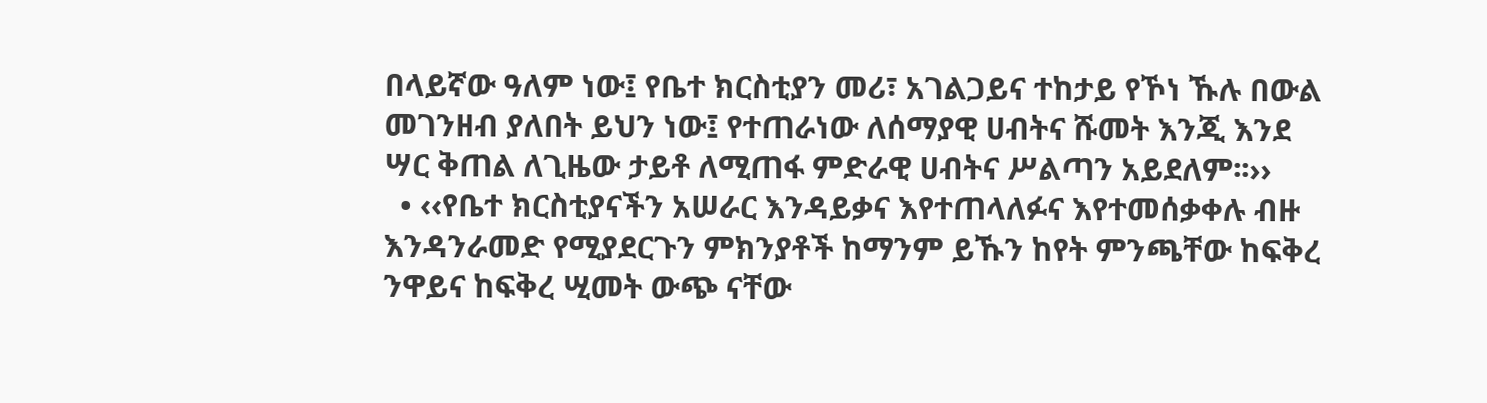በላይኛው ዓለም ነው፤ የቤተ ክርስቲያን መሪ፣ አገልጋይና ተከታይ የኾነ ኹሉ በውል መገንዘብ ያለበት ይህን ነው፤ የተጠራነው ለሰማያዊ ሀብትና ሹመት እንጂ እንደ ሣር ቅጠል ለጊዜው ታይቶ ለሚጠፋ ምድራዊ ሀብትና ሥልጣን አይደለም፡፡››
  • ‹‹የቤተ ክርስቲያናችን አሠራር እንዳይቃና እየተጠላለፉና እየተመሰቃቀሉ ብዙ እንዳንራመድ የሚያደርጉን ምክንያቶች ከማንም ይኹን ከየት ምንጫቸው ከፍቅረ ንዋይና ከፍቅረ ሢመት ውጭ ናቸው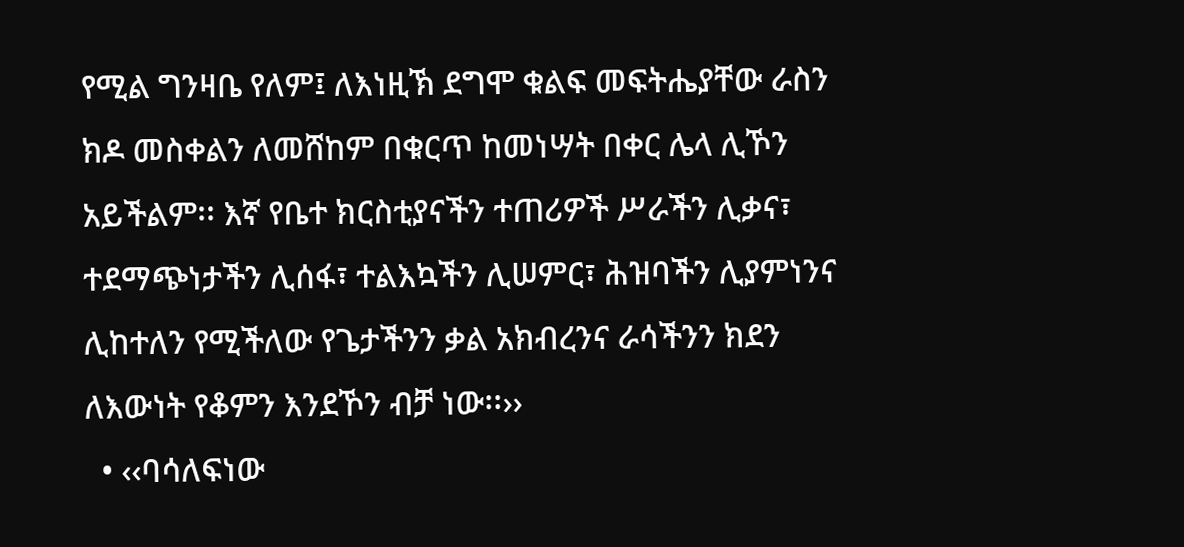የሚል ግንዛቤ የለም፤ ለእነዚኽ ደግሞ ቁልፍ መፍትሔያቸው ራስን ክዶ መስቀልን ለመሸከም በቁርጥ ከመነሣት በቀር ሌላ ሊኾን አይችልም፡፡ እኛ የቤተ ክርስቲያናችን ተጠሪዎች ሥራችን ሊቃና፣ ተደማጭነታችን ሊሰፋ፣ ተልእኳችን ሊሠምር፣ ሕዝባችን ሊያምነንና ሊከተለን የሚችለው የጌታችንን ቃል አክብረንና ራሳችንን ክደን ለእውነት የቆምን እንደኾን ብቻ ነው፡፡››
  • ‹‹ባሳለፍነው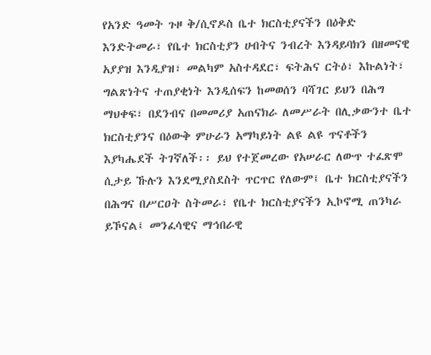የአንድ ዓመት ጉዞ ቅ/ሲኖዶስ ቤተ ክርስቲያናችን በዕቅድ እንድትመራ፣ የቤተ ክርስቲያን ሀብትና ንብረት እንዳይባክን በዘመናዊ አያያዝ እንዲያዝ፣ መልካም አስተዳደር፣ ፍትሕና ርትዕ፣ እኩልነት፣ ግልጽነትና ተጠያቂነት እንዲሰፍን ከመወሰን ባሻገር ይህን በሕግ ማህቀፍ፣ በደንብና በመመሪያ አጠናክራ ለመሥራት በሊቃውንተ ቤተ ክርስቲያንና በዕውቅ ምሁራን አማካይነት ልዩ ልዩ ጥናቶችን እያካሔደች ትገኛለች፡፡ ይህ የተጀመረው የአሠራር ለውጥ ተፈጽሞ ሲታይ ኹሉን እንደሚያስደስት ጥርጥር የለውም፤ ቤተ ክርስቲያናችን በሕግና በሥርዐት ስትመራ፣ የቤተ ክርስቲያናችን ኢኮኖሚ ጠንካራ ይኾናል፤ መንፈሳዊና ማኅበራዊ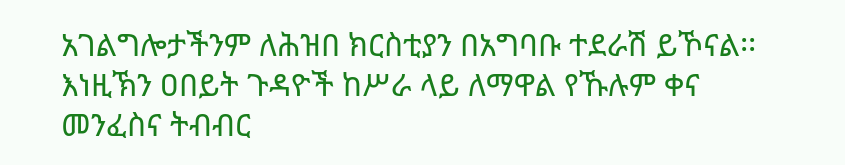አገልግሎታችንም ለሕዝበ ክርስቲያን በአግባቡ ተደራሽ ይኾናል፡፡ እነዚኽን ዐበይት ጉዳዮች ከሥራ ላይ ለማዋል የኹሉም ቀና መንፈስና ትብብር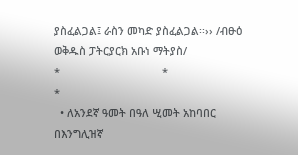ያስፈልጋል፤ ራስን መካድ ያስፈልጋል፡፡›› /ብፁዕ ወቅዱስ ፓትርያርክ አቡነ ማትያስ/
*                                  *                                  *
  • ለአንደኛ ዓመት በዓለ ሢመት አከባበር በእንግሊዝኛ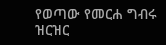የወጣው የመርሐ ግብሩ ዝርዝር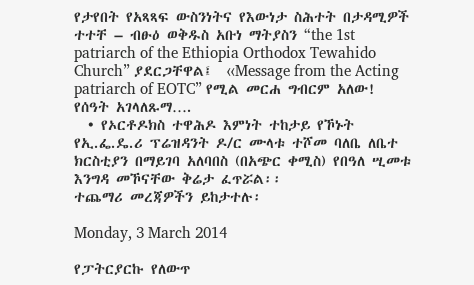የታየበት የአጻጻፍ ውስንነትና የእውነታ ስሕተት በታዳሚዎች ተተቸ – ብፁዕ ወቅዱስ አቡነ ማትያስን “the 1st patriarch of the Ethiopia Orthodox Tewahido Church” ያደርጋቸዋል፤  ‹‹Message from the Acting patriarch of EOTC” የሚል መርሐ ግብርም አለው! የሰዓት አገላለጹማ….
  • የኦርቶዶክስ ተዋሕዶ እምነት ተከታይ የኾኑት የኢ.ፌ.ዴ.ሪ ፕሬዝዳንት ዶ/ር ሙላቱ ተሾመ ባለቤ ለቤተ ክርስቲያን በማይገባ አለባበስ (በአጭር ቀሚስ) የበዓለ ሢመቱ እንግዳ መኾናቸው ቅሬታ ፈጥሯል፡፡
ተጨማሪ መረጃዎችን ይከታተሉ፡

Monday, 3 March 2014

የፓትርያርኩ የለውጥ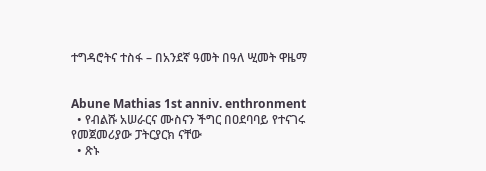ተግዳሮትና ተስፋ – በአንደኛ ዓመት በዓለ ሢመት ዋዜማ


Abune Mathias 1st anniv. enthronment
  • የብልሹ አሠራርና ሙስናን ችግር በዐደባባይ የተናገሩ የመጀመሪያው ፓትርያርክ ናቸው
  • ጽኑ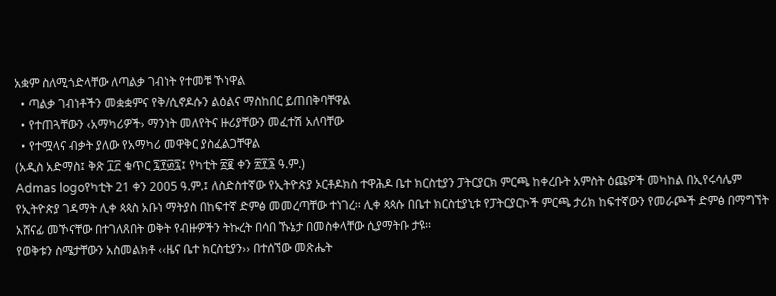አቋም ስለሚጎድላቸው ለጣልቃ ገብነት የተመቹ ኾነዋል
  • ጣልቃ ገብነቶችን መቋቋምና የቅ/ሲኖዶሱን ልዕልና ማስከበር ይጠበቅባቸዋል
  • የተጠጓቸውን ‹አማካሪዎች› ማንነት መለየትና ዙሪያቸውን መፈተሽ አለባቸው
  • የተሟላና ብቃት ያለው የአማካሪ መዋቅር ያስፈልጋቸዋል
(አዲስ አድማስ፤ ቅጽ ፲፫ ቁጥር ፯፻፴፯፤ የካቲት ፳፪ ቀን ፳፻፮ ዓ.ም.)
Admas logoየካቲት 21 ቀን 2005 ዓ.ም.፤ ለስድስተኛው የኢትዮጵያ ኦርቶዶክስ ተዋሕዶ ቤተ ክርስቲያን ፓትርያርክ ምርጫ ከቀረቡት አምስት ዕጩዎች መካከል በኢየሩሳሌም የኢትዮጵያ ገዳማት ሊቀ ጳጳስ አቡነ ማትያስ በከፍተኛ ድምፅ መመረጣቸው ተነገረ፡፡ ሊቀ ጳጳሱ በቤተ ክርስቲያኒቱ የፓትርያርኮች ምርጫ ታሪክ ከፍተኛውን የመራጮች ድምፅ በማግኘት አሸናፊ መኾናቸው በተገለጸበት ወቅት የብዙዎችን ትኩረት በሳበ ኹኔታ በመስቀላቸው ሲያማትቡ ታዩ፡፡
የወቅቱን ስሜታቸውን አስመልክቶ ‹‹ዜና ቤተ ክርስቲያን›› በተሰኘው መጽሔት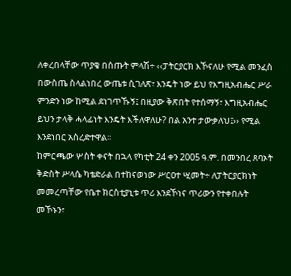ለቀረበላቸው ጥያቄ በሰጡት ምላሽ÷ ‹‹ፓትርያርክ እኾናለሁ የሚል መንፈስ በውስጤ ስላልነበረ ውጤቱ ሲገለጽ፣ እንዴት ነው ይህ የእግዚአብሔር ሥራ ምንድን ነው ከሚል ደነገጥኹኝ፤ በዚያው ቅጽበት የተሰማኝ፣ እግዚአብሔር ይህን ታላቅ ሓላፊነት እንዴት እችለዋለሁ? በል አንተ ታውቃለህ፤›› የሚል እንደነበር አስረድተዋል፡፡
ከምርጫው ሦስት ቀናት በኋላ የካቲት 24 ቀን 2005 ዓ.ም. በመንበረ ጸባኦት ቅድስት ሥላሴ ካቴድራል በተከናወነው ሥርዐተ ሢመት÷ ለፓትርያርክነት መመረጣቸው የቤተ ክርስቲያኒቱ ጥሪ እንደኾነና ጥሪውን የተቀበሉት መኾኑን፣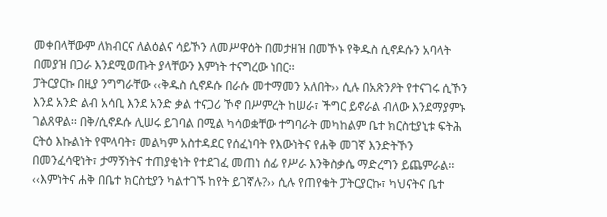መቀበላቸውም ለክብርና ለልዕልና ሳይኾን ለመሥዋዕት በመታዘዝ በመኾኑ የቅዱስ ሲኖዶሱን አባላት በመያዝ በጋራ እንደሚወጡት ያላቸውን እምነት ተናግረው ነበር፡፡
ፓትርያርኩ በዚያ ንግግራቸው ‹‹ቅዱስ ሲኖዶሱ በራሱ መተማመን አለበት›› ሲሉ በአጽንዖት የተናገሩ ሲኾን እንደ አንድ ልብ አሳቢ እንደ አንድ ቃል ተናጋሪ ኾኖ በሥምረት ከሠራ፣ ችግር ይኖራል ብለው እንደማያምኑ ገልጸዋል፡፡ በቅ/ሲኖዶሱ ሊሠሩ ይገባል በሚል ካሳወቋቸው ተግባራት መካከልም ቤተ ክርስቲያኒቱ ፍትሕ ርትዕ እኩልነት የሞላባት፣ መልካም አስተዳደር የሰፈነባት የእውነትና የሐቅ መገኛ እንድትኾን በመንፈሳዊነት፣ ታማኝነትና ተጠያቂነት የተደገፈ መጠነ ሰፊ የሥራ እንቅስቃሴ ማድረግን ይጨምራል፡፡ ‹‹እምነትና ሐቅ በቤተ ክርስቲያን ካልተገኙ ከየት ይገኛሉ?›› ሲሉ የጠየቁት ፓትርያርኩ፣ ካህናትና ቤተ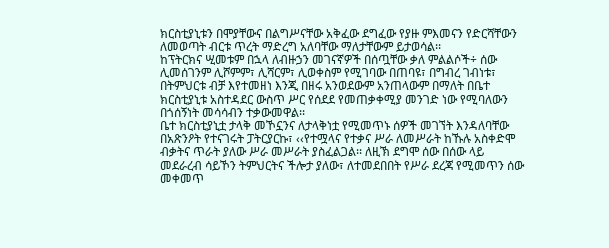ክርስቲያኒቱን በሞያቸውና በልግሥናቸው አቅፈው ደግፈው የያዙ ምእመናን የድርሻቸውን ለመወጣት ብርቱ ጥረት ማድረግ አለባቸው ማለታቸውም ይታወሳል፡፡
ከፕትርክና ሢመቱም በኋላ ለብዙኃን መገናኛዎች በሰጧቸው ቃለ ምልልሶች÷ ሰው ሊመሰገንም ሊሾምም፣ ሊሻርም፣ ሊወቀስም የሚገባው በጠባዩ፣ በግብረ ገብነቱ፣ በትምህርቱ ብቻ እየተመዘነ እንጂ በዘሩ አንወደውም አንጠላውም በማለት በቤተ ክርስቲያኒቱ አስተዳደር ውስጥ ሥር የሰደደ የመጠቃቀሚያ መንገድ ነው የሚባለውን በጎሰኝነት መሳሳብን ተቃውመዋል፡፡
ቤተ ክርስቲያኒቷ ታላቅ መኾኗንና ለታላቅነቷ የሚመጥኑ ሰዎች መገኘት እንዳለባቸው በአጽንዖት የተናገሩት ፓትርያርኩ፣ ‹‹የተሟላና የተቃና ሥራ ለመሥራት ከኹሉ አስቀድሞ ብቃትና ጥራት ያለው ሥራ መሥራት ያስፈልጋል፡፡ ለዚኽ ደግሞ ሰው በሰው ላይ መደራረብ ሳይኾን ትምህርትና ችሎታ ያለው፣ ለተመደበበት የሥራ ደረጃ የሚመጥን ሰው መቀመጥ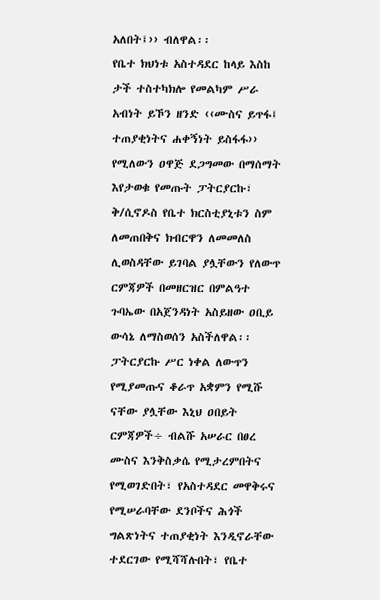አለበት፤›› ብለዋል፡፡
የቤተ ክህነቱ አስተዳደር ከላይ እስከ ታች ተስተካክሎ የመልካም ሥራ አብነት ይኾን ዘንድ ‹‹ሙስና ይጥፋ፤ ተጠያቂነትና ሐቀኝነት ይስፋፋ›› የሚለውን ዐዋጅ ደጋግመው በማሰማት እየታወቁ የመጡት ፓትርያርኩ፣ ቅ/ሲኖዶስ የቤተ ክርስቲያኒቱን ስም ለመጠበቅና ክብርዋን ለመመለስ ሊወስዳቸው ይገባል ያሏቸውን የለውጥ ርምጃዎች በመዘርዝር በምልዓተ ጉባኤው በአጀንዳነት አስይዘው ዐቢይ ውሳኔ ለማስወሰን አስችለዋል፡፡
ፓትርያርኩ ሥር ነቀል ለውጥን የሚያመጡና ቆራጥ አቋምን የሚሹ ናቸው ያሏቸው እኒህ ዐበይት ርምጃዎች÷ ብልሹ አሠራር በፀረ ሙስና እንቅስቃሴ የሚታረምበትና የሚወገድበት፣ የአስተዳደር መዋቅሩና የሚሠራባቸው ደንቦችና ሕጎች ግልጽነትና ተጠያቂነት እንዲኖራቸው ተደርገው የሚሻሻሉበት፣ የቤተ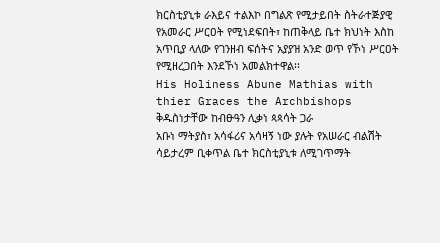ክርስቲያኒቱ ራእይና ተልእኮ በግልጽ የሚታይበት ስትራተጅያዊ የአመራር ሥርዐት የሚነደፍበት፣ ከጠቅላይ ቤተ ክህነት እስከ አጥቢያ ላለው የገንዘብ ፍሰትና አያያዝ አንድ ወጥ የኾነ ሥርዐት የሚዘረጋበት እንደኾነ አመልክተዋል፡፡
His Holiness Abune Mathias with thier Graces the Archbishops
ቅዱስነታቸው ከብፁዓን ሊቃነ ጳጳሳት ጋራ
አቡነ ማትያስ፣ አሳፋሪና አሳዛኝ ነው ያሉት የአሠራር ብልሽት ሳይታረም ቢቀጥል ቤተ ክርስቲያኒቱ ለሚገጥማት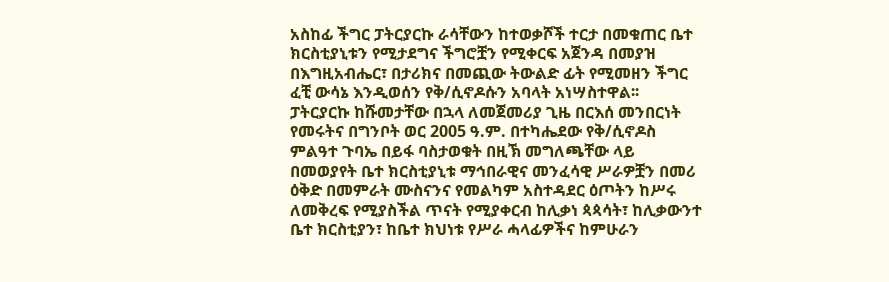አስከፊ ችግር ፓትርያርኩ ራሳቸውን ከተወቃሾች ተርታ በመቁጠር ቤተ ክርስቲያኒቱን የሚታደግና ችግሮቿን የሚቀርፍ አጀንዳ በመያዝ በእግዚአብሔር፣ በታሪክና በመጪው ትውልድ ፊት የሚመዘን ችግር ፈቺ ውሳኔ እንዲወሰን የቅ/ሲኖዶሱን አባላት አነሣስተዋል፡፡
ፓትርያርኩ ከሹመታቸው በኋላ ለመጀመሪያ ጊዜ በርእሰ መንበርነት የመሩትና በግንቦት ወር 2005 ዓ.ም. በተካሔደው የቅ/ሲኖዶስ ምልዓተ ጉባኤ በይፋ ባስታወቁት በዚኽ መግለጫቸው ላይ በመወያየት ቤተ ክርስቲያኒቱ ማኅበራዊና መንፈሳዊ ሥራዎቿን በመሪ ዕቅድ በመምራት ሙስናንና የመልካም አስተዳደር ዕጦትን ከሥሩ ለመቅረፍ የሚያስችል ጥናት የሚያቀርብ ከሊቃነ ጳጳሳት፣ ከሊቃውንተ ቤተ ክርስቲያን፣ ከቤተ ክህነቱ የሥራ ሓላፊዎችና ከምሁራን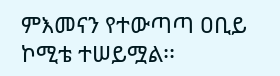ምእመናን የተውጣጣ ዐቢይ ኮሚቴ ተሠይሟል፡፡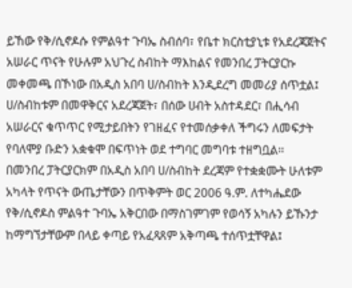ይኸው የቅ/ሲኖዶሱ የምልዓተ ጉባኤ ስብሰባ፣ የቤተ ክርስቲያኒቱ የአደረጃጀትና አሠራር ጥናት የሁሉም አህጉረ ስብከት ማእከልና የመንበረ ፓትርያርኩ መቀመጫ በኾነው በአዲስ አበባ ሀ/ስብከት እንዲደረግ መመሪያ ሰጥቷል፤ ሀ/ስብከቱም በመዋቅርና አደረጃጀት፣ በሰው ሀብት አስተዳደር፣ በሒሳብ አሠራርና ቁጥጥር የሚታይበትን የገዘፈና የተመሰቃቀለ ችግሩን ለመፍታት የባለሞያ ቡድን አቋቁሞ በፍጥነት ወደ ተግባር መግባቱ ተዘግቧል፡፡
በመንበረ ፓትርያርክም በአዲስ አበባ ሀ/ስብከት ደረጃም የተቋቋሙት ሁለቱም አካላት የጥናት ውጤታቸውን በጥቅምት ወር 2006 ዓ.ም. ለተካሔደው የቅ/ሲኖዶስ ምልዓተ ጉባኤ አቅርበው በማስገምገም የወሳኝ አካሉን ይኹንታ ከማግኘታቸውም በላይ ቀጣይ የአፈጻጸም አቅጣጫ ተሰጥቷቸዋል፤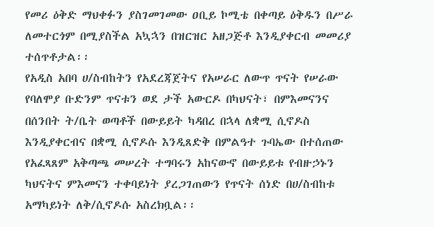የመሪ ዕቅድ ማህቀፉን ያስገመገመው ዐቢይ ኮሚቴ በቀጣይ ዕቅዱን በሥራ ለመተርጎም በሚያስችል አኳኋን በዝርዝር አዘጋጅቶ እንዲያቀርብ መመሪያ ተሰጥቶታል፡፡
የአዲስ አበባ ሀ/ስብከትን የአደረጃጀትና የአሠራር ለውጥ ጥናት የሠራው የባለሞያ ቡድንም ጥናቱን ወደ ታች አውርዶ በካህናት፣ በምእመናንና በሰንበት ት/ቤት ወጣቶች በውይይት ካዳበረ በኋላ ለቋሚ ሲኖዶስ እንዲያቀርብና በቋሚ ሲኖዶሱ እንዲጸድቅ በምልዓተ ጉባኤው በተሰጠው የአፈጻጸም አቅጣጫ መሠረት ተግባሩን አከናውኖ በውይይቱ የብዙኃኑን ካህናትና ምእመናን ተቀባይነት ያረጋገጠውን የጥናት ሰነድ በሀ/ስብከቱ አማካይነት ለቅ/ሲኖዶሱ አስረክቧል፡፡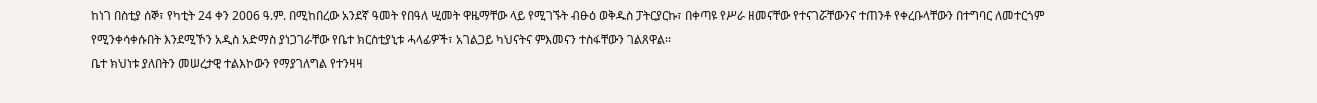ከነገ በስቲያ ሰኞ፣ የካቲት 24 ቀን 2006 ዓ.ም. በሚከበረው አንደኛ ዓመት የበዓለ ሢመት ዋዜማቸው ላይ የሚገኙት ብፁዕ ወቅዱስ ፓትርያርኩ፣ በቀጣዩ የሥራ ዘመናቸው የተናገሯቸውንና ተጠንቶ የቀረቡላቸውን በተግባር ለመተርጎም የሚንቀሳቀሱበት እንደሚኾን አዲስ አድማስ ያነጋገራቸው የቤተ ክርስቲያኒቱ ሓላፊዎች፣ አገልጋይ ካህናትና ምእመናን ተስፋቸውን ገልጸዋል፡፡
ቤተ ክህነቱ ያለበትን መሠረታዊ ተልእኮውን የማያገለግል የተንዛዛ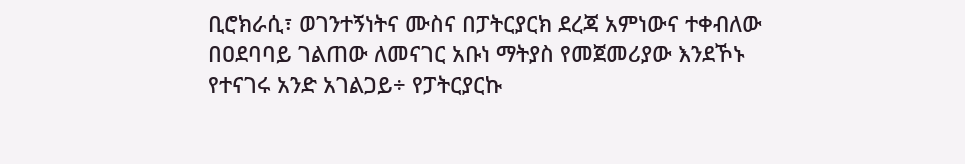ቢሮክራሲ፣ ወገንተኝነትና ሙስና በፓትርያርክ ደረጃ አምነውና ተቀብለው በዐደባባይ ገልጠው ለመናገር አቡነ ማትያስ የመጀመሪያው እንደኾኑ የተናገሩ አንድ አገልጋይ÷ የፓትርያርኩ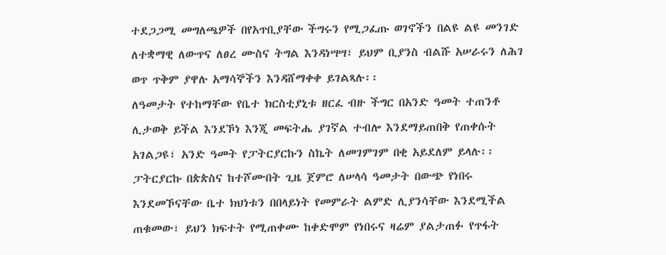ተደጋጋሚ መግለጫዎች በየአጥቢያቸው ችግሩን የሚጋፈጡ ወገኖችን በልዩ ልዩ መንገድ ለተቋማዊ ለውጥና ለፀረ ሙስና ትግል እንዳነሣሣ፣ ይህም ቢያንስ ብልሹ አሠራሩን ለሕገ ወጥ ጥቅም ያዋሉ አማሳኞችን እንዳሸማቀቀ ይገልጻሉ፡፡
ለዓመታት የተከማቸው የቤተ ክርስቲያኒቱ ዘርፈ ብዙ ችግር በአንድ ዓመት ተጠንቶ ሊታወቅ ይችል እንደኾነ እንጂ መፍትሔ ያገኛል ተብሎ እንደማይጠበቅ የጠቀሱት አገልጋዩ፣ አንድ ዓመት የፓትርያርኩን ስኬት ለመገምገም በቂ አይደለም ይላሉ፡፡ ፓትርያርኩ በጵጵስና ከተሾሙበት ጊዜ ጀምሮ ለሠላሳ ዓመታት በውጭ የነበሩ እንደመኾናቸው ቤተ ክህነቱን በበላይነት የመምራት ልምድ ሊያንሳቸው እንደሚችል ጠቁመው፣ ይህን ክፍተት የሚጠቀሙ ከቀድሞም የነበሩና ዛሬም ያልታጠፉ የጥፋት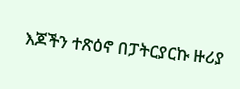እጆችን ተጽዕኖ በፓትርያርኩ ዙሪያ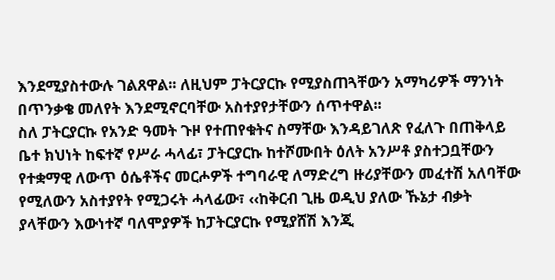እንደሚያስተውሉ ገልጸዋል፡፡ ለዚህም ፓትርያርኩ የሚያስጠጓቸውን አማካሪዎች ማንነት በጥንቃቄ መለየት እንደሚኖርባቸው አስተያየታቸውን ሰጥተዋል፡፡
ስለ ፓትርያርኩ የአንድ ዓመት ጉዞ የተጠየቁትና ስማቸው እንዳይገለጽ የፈለጉ በጠቅላይ ቤተ ክህነት ከፍተኛ የሥራ ሓላፊ፣ ፓትርያርኩ ከተሾሙበት ዕለት አንሥቶ ያስተጋቧቸውን የተቋማዊ ለውጥ ዕሴቶችና መርሖዎች ተግባራዊ ለማድረግ ዙሪያቸውን መፈተሽ አለባቸው የሚለውን አስተያየት የሚጋሩት ሓላፊው፣ ‹‹ከቅርብ ጊዜ ወዲህ ያለው ኹኔታ ብቃት ያላቸውን እውነተኛ ባለሞያዎች ከፓትርያርኩ የሚያሸሽ እንጂ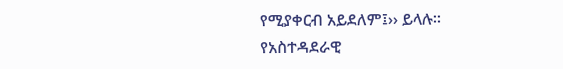የሚያቀርብ አይደለም፤›› ይላሉ፡፡
የአስተዳደራዊ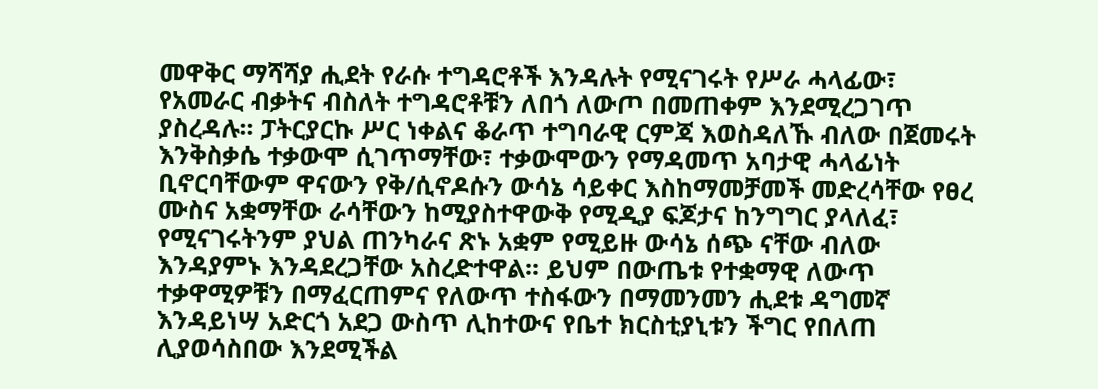መዋቅር ማሻሻያ ሒደት የራሱ ተግዳሮቶች እንዳሉት የሚናገሩት የሥራ ሓላፊው፣ የአመራር ብቃትና ብስለት ተግዳሮቶቹን ለበጎ ለውጦ በመጠቀም እንደሚረጋገጥ ያስረዳሉ፡፡ ፓትርያርኩ ሥር ነቀልና ቆራጥ ተግባራዊ ርምጃ እወስዳለኹ ብለው በጀመሩት እንቅስቃሴ ተቃውሞ ሲገጥማቸው፣ ተቃውሞውን የማዳመጥ አባታዊ ሓላፊነት ቢኖርባቸውም ዋናውን የቅ/ሲኖዶሱን ውሳኔ ሳይቀር እስከማመቻመች መድረሳቸው የፀረ ሙስና አቋማቸው ራሳቸውን ከሚያስተዋውቅ የሚዲያ ፍጆታና ከንግግር ያላለፈ፣ የሚናገሩትንም ያህል ጠንካራና ጽኑ አቋም የሚይዙ ውሳኔ ሰጭ ናቸው ብለው እንዳያምኑ እንዳደረጋቸው አስረድተዋል፡፡ ይህም በውጤቱ የተቋማዊ ለውጥ ተቃዋሚዎቹን በማፈርጠምና የለውጥ ተስፋውን በማመንመን ሒደቱ ዳግመኛ እንዳይነሣ አድርጎ አደጋ ውስጥ ሊከተውና የቤተ ክርስቲያኒቱን ችግር የበለጠ ሊያወሳስበው እንደሚችል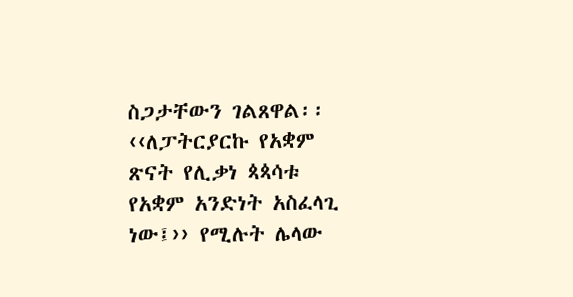ስጋታቸውን ገልጸዋል፡፡
‹‹ለፓትርያርኩ የአቋም ጽናት የሊቃነ ጳጳሳቱ የአቋም አንድነት አስፈላጊ ነው፤›› የሚሉት ሌላው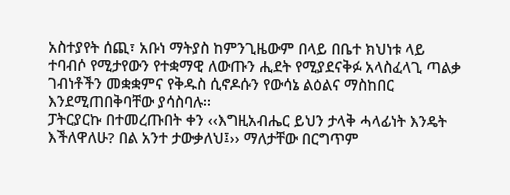አስተያየት ሰጪ፣ አቡነ ማትያስ ከምንጊዜውም በላይ በቤተ ክህነቱ ላይ ተባብሶ የሚታየውን የተቋማዊ ለውጡን ሒደት የሚያደናቅፉ አላስፈላጊ ጣልቃ ገብነቶችን መቋቋምና የቅዱስ ሲኖዶሱን የውሳኔ ልዕልና ማስከበር እንደሚጠበቅባቸው ያሳስባሉ፡፡
ፓትርያርኩ በተመረጡበት ቀን ‹‹እግዚአብሔር ይህን ታላቅ ሓላፊነት እንዴት እችለዋለሁ? በል አንተ ታውቃለህ፤›› ማለታቸው በርግጥም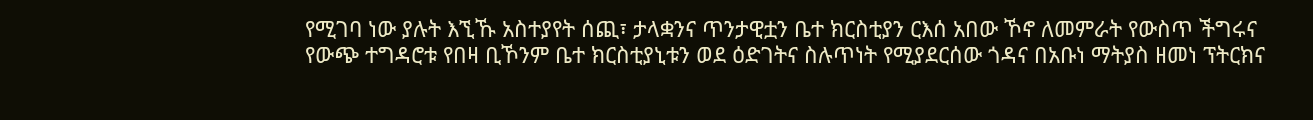የሚገባ ነው ያሉት እኚኹ አስተያየት ሰጪ፣ ታላቋንና ጥንታዊቷን ቤተ ክርስቲያን ርእሰ አበው ኾኖ ለመምራት የውስጥ ችግሩና የውጭ ተግዳሮቱ የበዛ ቢኾንም ቤተ ክርስቲያኒቱን ወደ ዕድገትና ስሉጥነት የሚያደርሰው ጎዳና በአቡነ ማትያስ ዘመነ ፕትርክና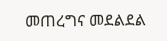መጠረግና መደልደል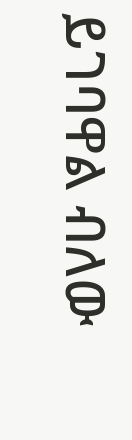ይገባዋል ብለው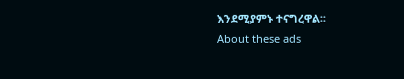እንደሚያምኑ ተናግረዋል፡፡
About these ads